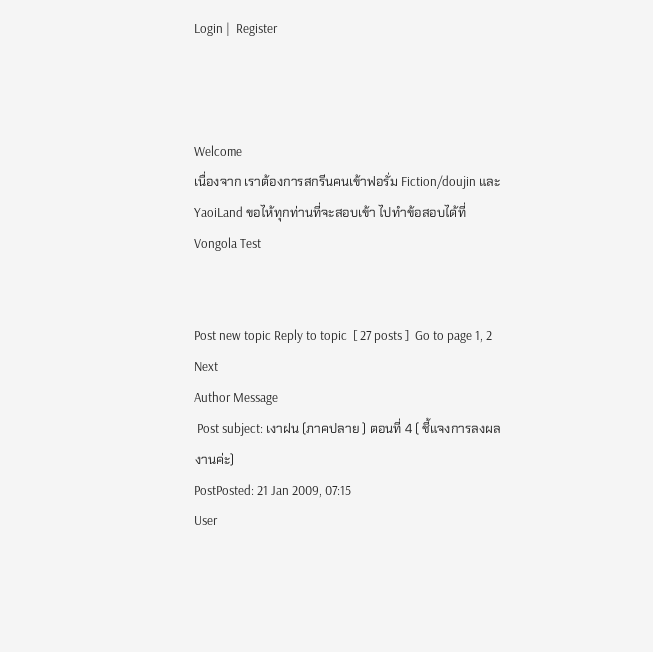Login |  Register



Welcome
เนื่องจาก เราต้องการสกรีนคนเข้าฟอรั่ม Fiction/doujin และ YaoiLand ขอไห้ทุกท่านที่จะสอบเข้า ไปทำข้อสอบได้ที่ Vongola Test


Post new topic Reply to topic  [ 27 posts ]  Go to page 1, 2  Next
Author Message
 Post subject: เงาฝน (ภาคปลาย ) ตอนที่ 4 ( ชี้แจงการลงผลงานค่ะ)
PostPosted: 21 Jan 2009, 07:15
User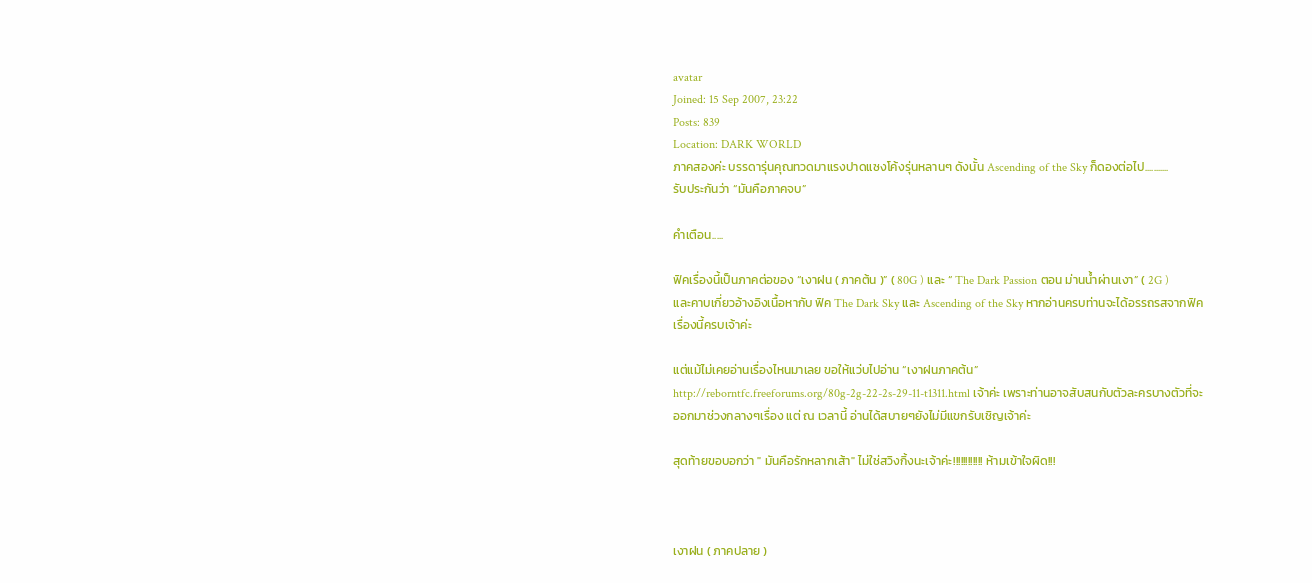avatar
Joined: 15 Sep 2007, 23:22
Posts: 839
Location: DARK WORLD
ภาคสองค่ะ บรรดารุ่นคุณทวดมาแรงปาดแซงโค้งรุ่นหลานๆ ดังนั้น Ascending of the Sky ก็ดองต่อไป...........
รับประกันว่า “มันคือภาคจบ”

คำเตือน.....

ฟิคเรื่องนี้เป็นภาคต่อของ “เงาฝน ( ภาคต้น )” ( 80G ) และ “ The Dark Passion ตอน ม่านน้ำผ่านเงา” ( 2G )
และคาบเกี่ยวอ้างอิงเนื้อหากับ ฟิค The Dark Sky และ Ascending of the Sky หากอ่านครบท่านจะได้อรรถรสจากฟิคเรื่องนี้ครบเจ้าค่ะ

แต่แม้ไม่เคยอ่านเรื่องไหนมาเลย ขอให้แว่บไปอ่าน “เงาฝนภาคต้น” http://reborntfc.freeforums.org/80g-2g-22-2s-29-11-t1311.html เจ้าค่ะ เพราะท่านอาจสับสนกับตัวละครบางตัวที่จะออกมาช่วงกลางๆเรื่อง แต่ ณ เวลานี้ อ่านได้สบายๆยังไม่มีแขกรับเชิญเจ้าค่ะ

สุดท้ายขอบอกว่า " มันคือรักหลากเส้า" ไม่ใช่สวิงกิ้งนะเจ้าค่ะ!!!!!!!!!!!! ห้ามเข้าใจผิด!!!



เงาฝน ( ภาคปลาย )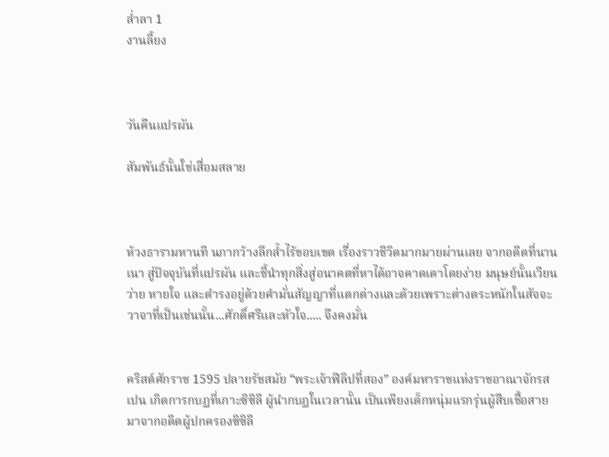ล่ำลา 1
งานลี้ยง



วันคืนแปรผัน

สัมพันธ์นั้นใช่เสื่อมสลาย



ห้วงธารามหานที นภากว้างลึกล้ำไร้ขอบเขต เรื่องราวชีวิตมากมายผ่านเลย จากอดีตที่นานเนา สู่ปัจจุบันที่แปรผัน และชี้นำทุกสิ่งสู่อนาคตที่หาได้อาจคาดเดาโดยง่าย มนุษย์นั้นเวียนว่าย หายใจ และดำรงอยู่ด้วยคำมั่นสัญญาที่แตกต่างและด้วยเพราะต่างตระหนักในสัจจะวาจาที่เป็นเช่นนั้น...ศักดิ์ศรีและหัวใจ..... จึงคงมั่น


คริสต์ศักราช 1595 ปลายรัชสมัย “พระเจ้าฟิลิปที่สอง” องค์มหาราชแห่งราชอาณาจักรสเปน เกิดการกบฏที่เกาะซิซิลี ผู้นำกบฏในเวลานั้น เป็นเพียงเด็กหนุ่มแรกรุ่นผู้สืบเชื้อสายมาจากอดีตผู้ปกครองซิซิลี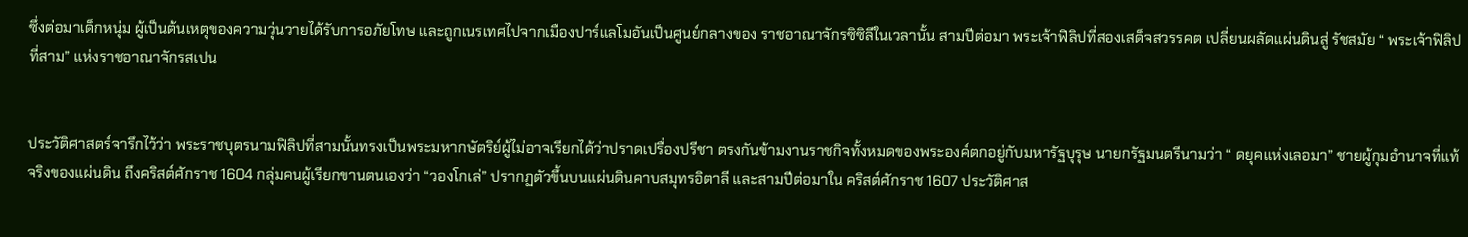ซึ่งต่อมาเด็กหนุ่ม ผู้เป็นต้นเหตุของความวุ่นวายได้รับการอภัยโทษ และถูกเนรเทศไปจากเมืองปาร์แลโมอันเป็นศูนย์กลางของ ราชอาณาจักรซิซิลีในเวลานั้น สามปีต่อมา พระเจ้าฟิลิปที่สองเสด็จสวรรคต เปลี่ยนผลัดแผ่นดินสู่ รัชสมัย “ พระเจ้าฟิลิปที่สาม” แห่งราชอาณาจักรสเปน


ประวัติศาสตร์จารึกไว้ว่า พระราชบุตรนามฟิลิปที่สามนั้นทรงเป็นพระมหากษัตริย์ผู้ไม่อาจเรียกได้ว่าปราดเปรื่องปรีชา ตรงกันข้ามงานราชกิจทั้งหมดของพระองค์ตกอยู่กับมหารัฐบุรุษ นายกรัฐมนตรีนามว่า “ ดยุคแห่งเลอมา” ชายผู้กุมอำนาจที่แท้จริงของแผ่นดิน ถึงคริสต์ศักราช 1604 กลุ่มคนผู้เรียกขานตนเองว่า “วองโกเล่” ปรากฏตัวขึ้นบนแผ่นดินคาบสมุทรอิตาลี และสามปีต่อมาใน คริสต์ศักราช 1607 ประวัติศาส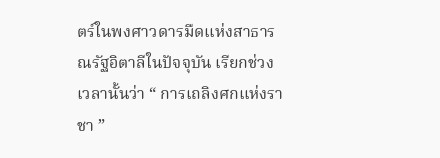ตร์ในพงศาวดารมืดแห่งสาธารณรัฐอิตาลีในปัจจุบัน เรียกช่วงเวลานั้นว่า “ การเถลิงศกแห่งราชา ”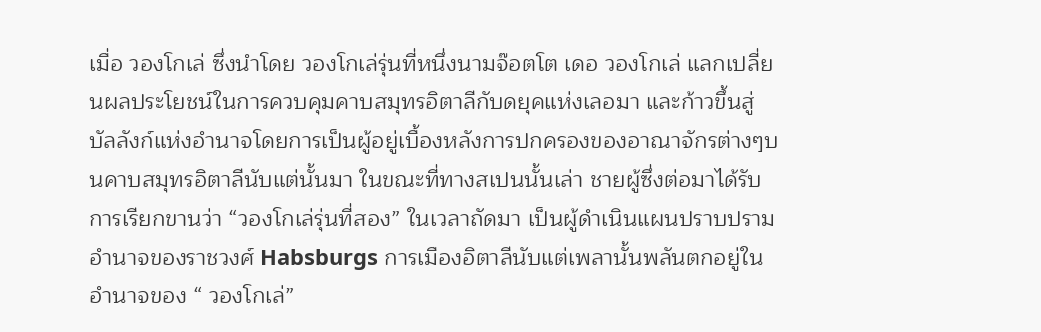เมื่อ วองโกเล่ ซึ่งนำโดย วองโกเล่รุ่นที่หนึ่งนามจ๊อตโต เดอ วองโกเล่ แลกเปลี่ยนผลประโยชน์ในการควบคุมคาบสมุทรอิตาลีกับดยุคแห่งเลอมา และก้าวขึ้นสู่บัลลังก์แห่งอำนาจโดยการเป็นผู้อยู่เบื้องหลังการปกครองของอาณาจักรต่างๆบนคาบสมุทรอิตาลีนับแต่นั้นมา ในขณะที่ทางสเปนนั้นเล่า ชายผู้ซึ่งต่อมาได้รับการเรียกขานว่า “วองโกเล่รุ่นที่สอง” ในเวลาถัดมา เป็นผู้ดำเนินแผนปราบปรามอำนาจของราชวงศ์ Habsburgs การเมืองอิตาลีนับแต่เพลานั้นพลันตกอยู่ในอำนาจของ “ วองโกเล่”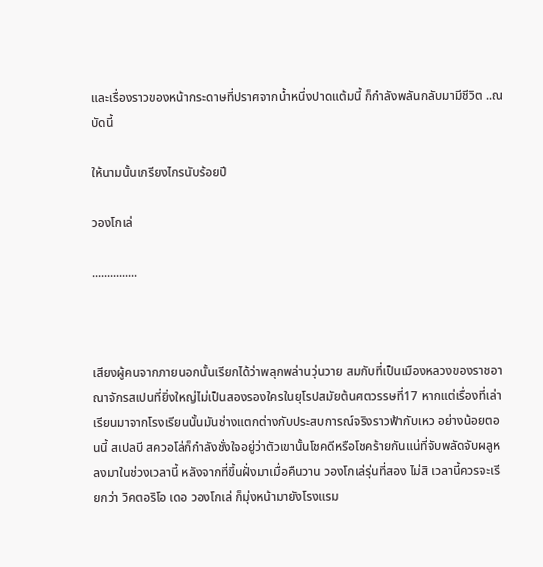และเรื่องราวของหน้ากระดาษที่ปราศจากน้ำหนึ่งปาดแต้มนี้ ก็กำลังพลันกลับมามีชีวิต ..ณ บัดนี้

ให้นามนั้นเกรียงไกรนับร้อยปี

วองโกเล่

...............



เสียงผู้คนจากภายนอกนั้นเรียกได้ว่าพลุกพล่านวุ่นวาย สมกับที่เป็นเมืองหลวงของราชอาณาจักรสเปนที่ยิ่งใหญ่ไม่เป็นสองรองใครในยุโรปสมัยต้นศตวรรษที่17 หากแต่เรื่องที่เล่าเรียนมาจากโรงเรียนนั้นมันช่างแตกต่างกับประสบการณ์จริงราวฟ้ากับเหว อย่างน้อยตอนนี้ สเปลบี สควอโล่ก็กำลังชั่งใจอยู่ว่าตัวเขานั้นโชคดีหรือโชคร้ายกันแน่ที่จับพลัดจับผลูหลงมาในช่วงเวลานี้ หลังจากที่ขึ้นฝั่งมาเมื่อคืนวาน วองโกเล่รุ่นที่สอง ไม่สิ เวลานี้ควรจะเรียกว่า วิคตอริโอ เดอ วองโกเล่ ก็มุ่งหน้ามายังโรงแรม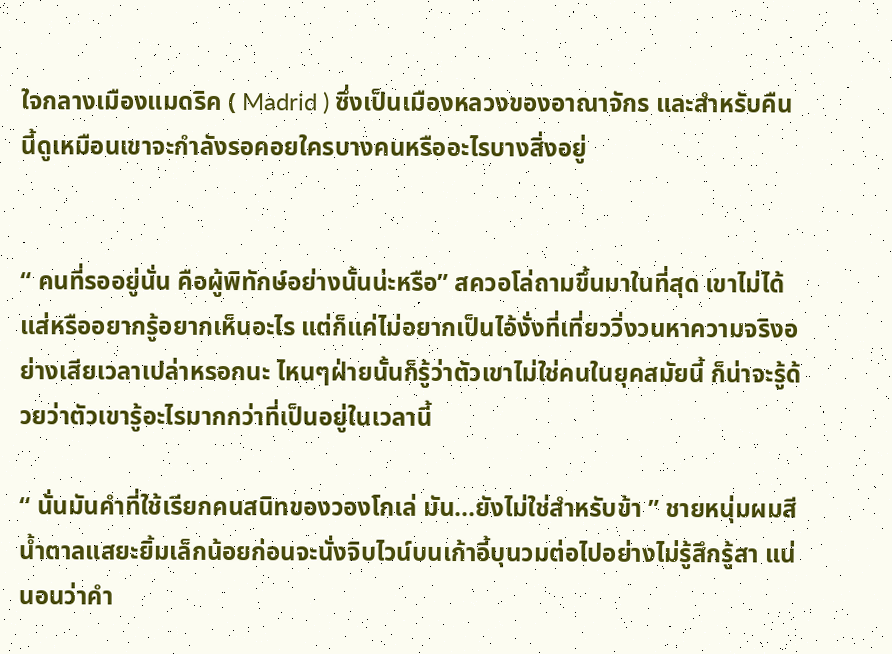ใจกลางเมืองแมดริค ( Madrid ) ซึ่งเป็นเมืองหลวงของอาณาจักร และสำหรับคืนนี้ดูเหมือนเขาจะกำลังรอคอยใครบางคนหรืออะไรบางสิ่งอยู่


“ คนที่รออยู่นั่น คือผู้พิทักษ์อย่างนั้นน่ะหรือ” สควอโล่ถามขึ้นมาในที่สุด เขาไม่ได้แส่หรืออยากรู้อยากเห็นอะไร แต่ก็แค่ไม่อยากเป็นไอ้งั่งที่เที่ยววิ่งวนหาความจริงอย่างเสียเวลาเปล่าหรอกนะ ไหนๆฝ่ายนั้นก็รู้ว่าตัวเขาไม่ใช่คนในยุคสมัยนี้ ก็น่าจะรู้ด้วยว่าตัวเขารู้อะไรมากกว่าที่เป็นอยู่ในเวลานี้

“ นั่นมันคำที่ใช้เรียกคนสนิทของวองโกเล่ มัน...ยังไม่ใช่สำหรับข้า ” ชายหนุ่มผมสีน้ำตาลแสยะยิ้มเล็กน้อยก่อนจะนั่งจิบไวน์บนเก้าอี้บุนวมต่อไปอย่างไม่รู้สึกรู้สา แน่นอนว่าคำ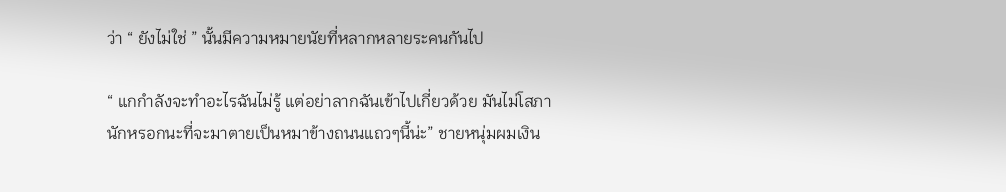ว่า “ ยังไม่ใช่ ” นั้นมีความหมายนัยที่หลากหลายระคนกันไป

“ แกกำลังจะทำอะไรฉันไม่รู้ แต่อย่าลากฉันเข้าไปเกี่ยวด้วย มันไม่โสภานักหรอกนะที่จะมาตายเป็นหมาข้างถนนแถวๆนี้น่ะ” ชายหนุ่มผมเงิน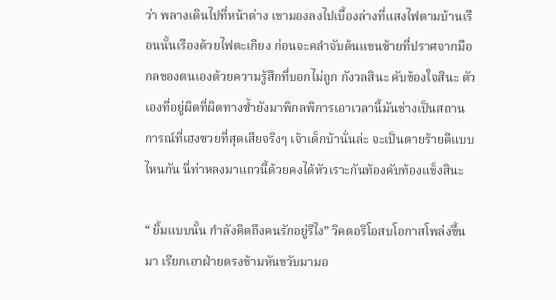ว่า พลางเดินไปที่หน้าต่าง เขามองลงไปเบื้องล่างที่แสงไฟตามบ้านเรือนนั้นเรืองด้วยไฟตะเกียง ก่อนจะคลำจับต้นแขนซ้ายที่ปราศจากมือกลของตนเองด้วยความรู้สึกที่บอกไม่ถูก กังวลสินะ คับข้องใจสินะ ตัวเองที่อยู่ผิดที่ผิดทางซ้ำยังมาพิกลพิการเอาเวลานี้มันช่างเป็นสถานการณ์ที่เฮงซวยที่สุดเสียจริงๆ เจ้าเด็กบ้านั่นล่ะ จะเป็นตายร้ายดีแบบไหนกัน นี่ท่าหลงมาแถวนี้ด้วยคงได้หัวเราะกันท้องคับท้องแข็งสินะ

“ ยิ้มแบบนั้น กำลังคิดถึงคนรักอยู่รึไง” วิคตอริโอสบโอกาสโพล่งขึ้นมา เรียกเอาฝ่ายตรงข้ามหันขวับมามอ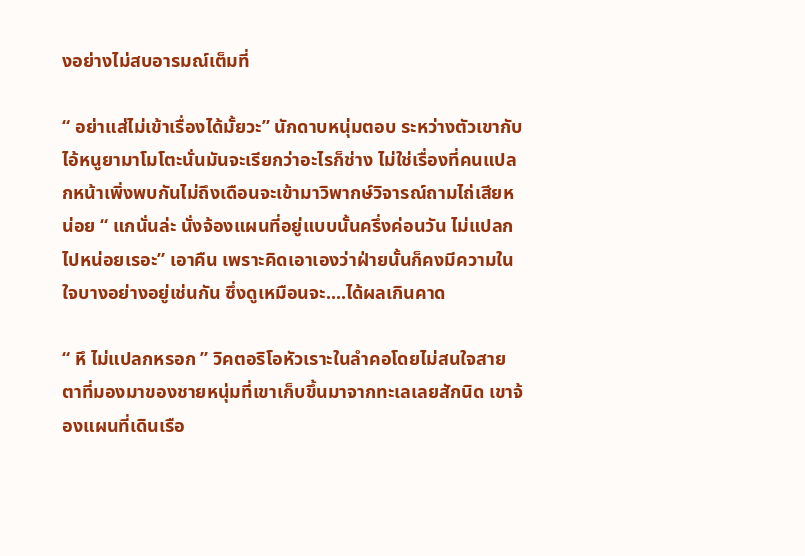งอย่างไม่สบอารมณ์เต็มที่

“ อย่าแส่ไม่เข้าเรื่องได้มั้ยวะ” นักดาบหนุ่มตอบ ระหว่างตัวเขากับไอ้หนูยามาโมโตะนั่นมันจะเรียกว่าอะไรก็ช่าง ไม่ใช่เรื่องที่คนแปลกหน้าเพิ่งพบกันไม่ถึงเดือนจะเข้ามาวิพากษ์วิจารณ์ถามไถ่เสียหน่อย “ แกนั่นล่ะ นั่งจ้องแผนที่อยู่แบบนั้นครึ่งค่อนวัน ไม่แปลกไปหน่อยเรอะ” เอาคืน เพราะคิดเอาเองว่าฝ่ายนั้นก็คงมีความในใจบางอย่างอยู่เช่นกัน ซึ่งดูเหมือนจะ....ได้ผลเกินคาด

“ หึ ไม่แปลกหรอก ” วิคตอริโอหัวเราะในลำคอโดยไม่สนใจสายตาที่มองมาของชายหนุ่มที่เขาเก็บขึ้นมาจากทะเลเลยสักนิด เขาจ้องแผนที่เดินเรือ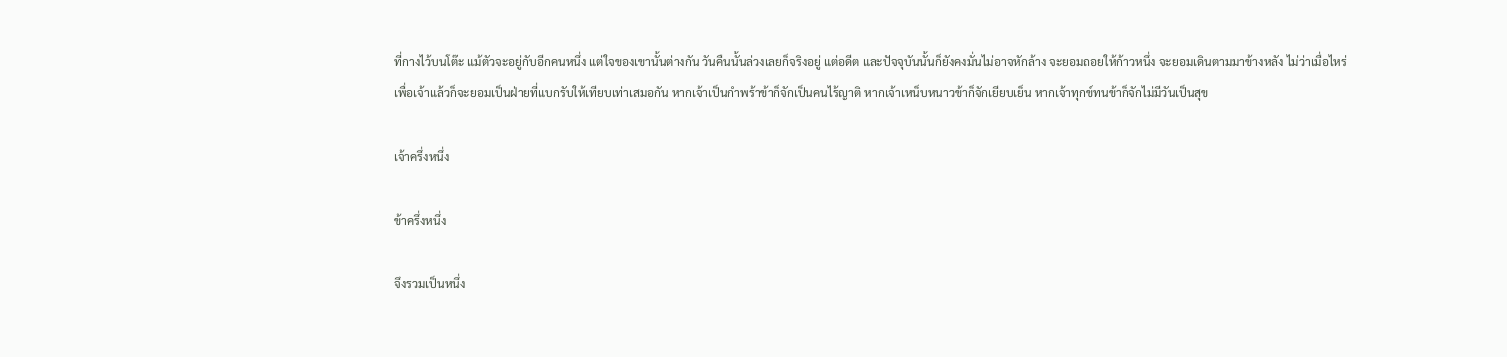ที่กางไว้บนโต๊ะ แม้ตัวจะอยู่กับอีกคนหนึ่ง แต่ใจของเขานั้นต่างกัน วันคืนนั้นล่วงเลยก็จริงอยู่ แต่อดีต และปัจจุบันนั้นก็ยังคงมั่นไม่อาจหักล้าง จะยอมถอยให้ก้าวหนึ่ง จะยอมเดินตามมาข้างหลัง ไม่ว่าเมื่อไหร่เพื่อเจ้าแล้วก็จะยอมเป็นฝ่ายที่แบกรับให้เทียบเท่าเสมอกัน หากเจ้าเป็นกำพร้าข้าก็จักเป็นคนไร้ญาติ หากเจ้าเหน็บหนาวข้าก็จักเยียบเย็น หากเจ้าทุกข์ทนข้าก็จักไม่มีวันเป็นสุข

เจ้าครึ่งหนึ่ง

ข้าครึ่งหนึ่ง

จึงรวมเป็นหนึ่ง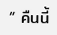“ คืนนี้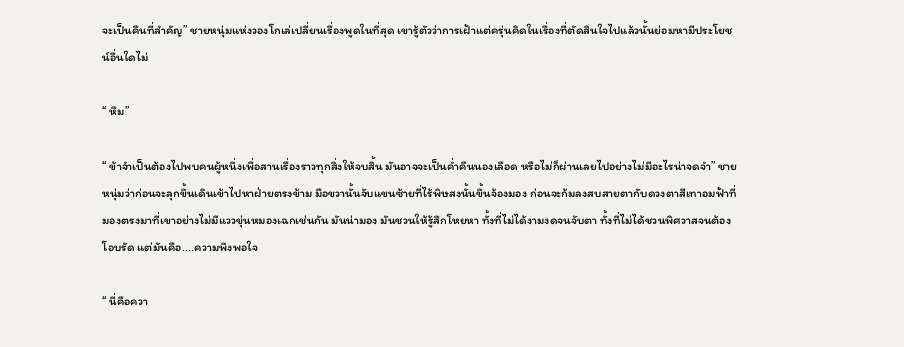จะเป็นคืนที่สำคัญ” ชายหนุ่มแห่งวองโกเล่เปลี่ยนเรื่องพูดในที่สุด เขารู้ตัวว่าการเฝ้าแต่ครุ่นคิดในเรื่องที่ตัดสินใจไปแล้วนั้นย่อมหามีประโยชน์อื่นใดไม่

“ หืม”

“ ข้าจำเป็นต้องไปพบคนผู้หนึ่งเพื่อสานเรื่องราวทุกสิ่งให้จบสิ้น มันอาจจะเป็นค่ำคืนนองเลือด หรือไม่ก็ผ่านเลยไปอย่างไม่มีอะไรน่าจดจำ” ชายหนุ่มว่าก่อนจะลุกขึ้นเดินเข้าไปหาฝ่ายตรงข้าม มือขวานั้นจับแขนซ้ายที่ไร้พิษสงนั้นขึ้นจ้องมอง ก่อนจะก้มลงสบสายตากับดวงตาสีเทาอมฟ้าที่มองตรงมาที่เขาอย่างไม่มีแววขุ่นหมองเฉกเช่นกัน มันน่ามอง มันชวนให้รู้สึกโหยหา ทั้งที่ไม่ได้งามงดจนจับตา ทั้งที่ไม่ได้ชวนพิศวาสจนต้องโอบรัด แต่มันคือ....ความพึงพอใจ

“ นี่คือควา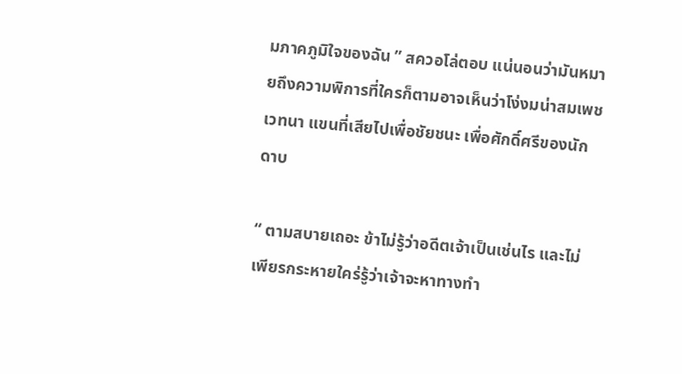มภาคภูมิใจของฉัน ” สควอโล่ตอบ แน่นอนว่ามันหมายถึงความพิการที่ใครก็ตามอาจเห็นว่าโง่งมน่าสมเพชเวทนา แขนที่เสียไปเพื่อชัยชนะ เพื่อศักดิ์ศรีของนักดาบ

“ ตามสบายเถอะ ข้าไม่รู้ว่าอดีตเจ้าเป็นเช่นไร และไม่เพียรกระหายใคร่รู้ว่าเจ้าจะหาทางทำ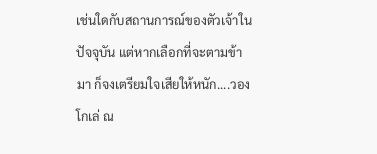เช่นใดกับสถานการณ์ของตัวเจ้าในปัจจุบัน แต่หากเลือกที่จะตามข้ามา ก็จงเตรียมใจเสียให้หนัก....วองโกเล่ ณ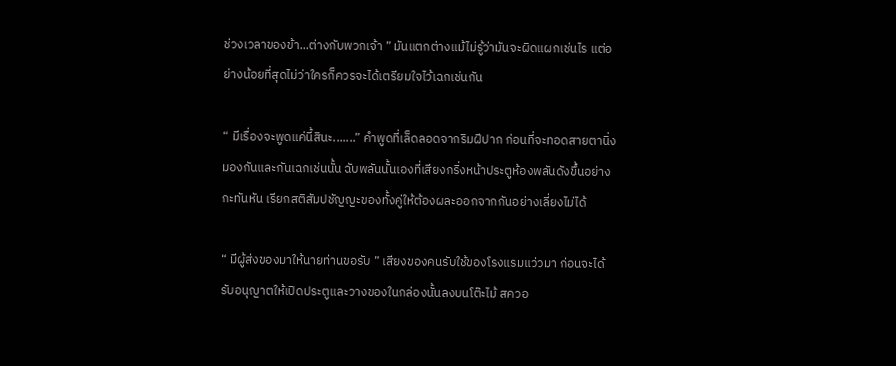ช่วงเวลาของข้า...ต่างกับพวกเจ้า ” มันแตกต่างแม้ไม่รู้ว่ามันจะผิดแผกเช่นไร แต่อย่างน้อยที่สุดไม่ว่าใครก็ควรจะได้เตรียมใจไว้เฉกเช่นกัน

“ มีเรื่องจะพูดแค่นี้สินะ.......” คำพูดที่เล็ดลอดจากริมฝีปาก ก่อนที่จะทอดสายตานิ่งมองกันและกันเฉกเช่นนั้น ฉับพลันนั้นเองที่เสียงกริ่งหน้าประตูห้องพลันดังขึ้นอย่างกะทันหัน เรียกสติสัมปชัญญะของทั้งคู่ให้ต้องผละออกจากกันอย่างเลี่ยงไม่ได้

“ มีผู้ส่งของมาให้นายท่านขอรับ ” เสียงของคนรับใช้ของโรงแรมแว่วมา ก่อนจะได้รับอนุญาตให้เปิดประตูและวางของในกล่องนั้นลงบนโต๊ะไม้ สควอ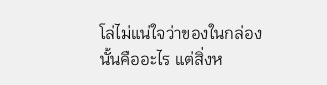โล่ไม่แน่ใจว่าของในกล่องนั้นคืออะไร แต่สิ่งห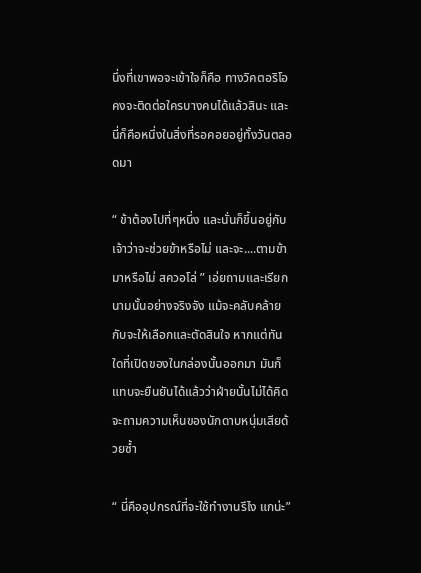นึ่งที่เขาพอจะเข้าใจก็คือ ทางวิคตอริโอคงจะติดต่อใครบางคนได้แล้วสินะ และนี่ก็คือหนึ่งในสิ่งที่รอคอยอยู่ทั้งวันตลอดมา

“ ข้าต้องไปที่ๆหนึ่ง และนั่นก็ขึ้นอยู่กับเจ้าว่าจะช่วยข้าหรือไม่ และจะ....ตามข้ามาหรือไม่ สควอโล่ ” เอ่ยถามและเรียกนามนั้นอย่างจริงจัง แม้จะคลับคล้ายกับจะให้เลือกและตัดสินใจ หากแต่ทันใดที่เปิดของในกล่องนั้นออกมา มันก็แทบจะยืนยันได้แล้วว่าฝ่ายนั้นไม่ได้คิดจะถามความเห็นของนักดาบหนุ่มเสียด้วยซ้ำ

“ นี่คืออุปกรณ์ที่จะใช้ทำงานรึไง แกน่ะ”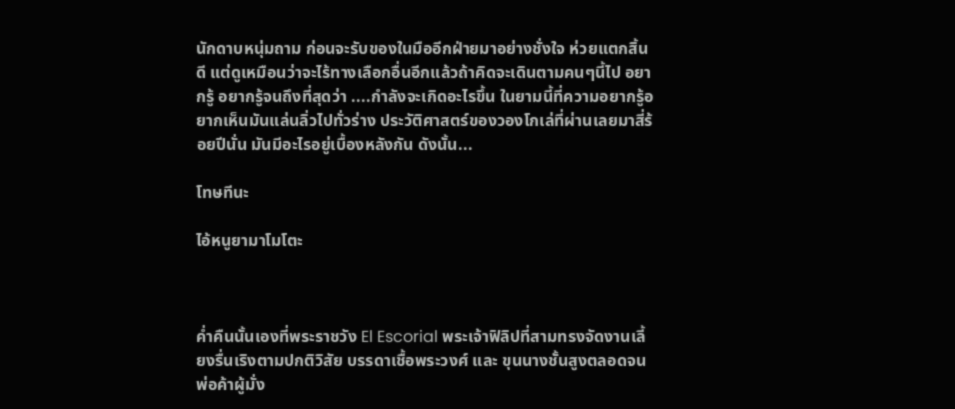นักดาบหนุ่มถาม ก่อนจะรับของในมืออีกฝ่ายมาอย่างชั่งใจ ห่วยแตกสิ้นดี แต่ดูเหมือนว่าจะไร้ทางเลือกอื่นอีกแล้วถ้าคิดจะเดินตามคนๆนี้ไป อยากรู้ อยากรู้จนถึงที่สุดว่า ....กำลังจะเกิดอะไรขึ้น ในยามนี้ที่ความอยากรู้อยากเห็นมันแล่นลิ่วไปทั่วร่าง ประวัติศาสตร์ของวองโกเล่ที่ผ่านเลยมาสี่ร้อยปีนั่น มันมีอะไรอยู่เบื้องหลังกัน ดังนั้น...

โทษทีนะ

ไอ้หนูยามาโมโตะ



ค่ำคืนนั้นเองที่พระราชวัง El Escorial พระเจ้าฟิลิปที่สามทรงจัดงานเลี้ยงรื่นเริงตามปกติวิสัย บรรดาเชื้อพระวงศ์ และ ขุนนางชั้นสูงตลอดจนพ่อค้าผู้มั่ง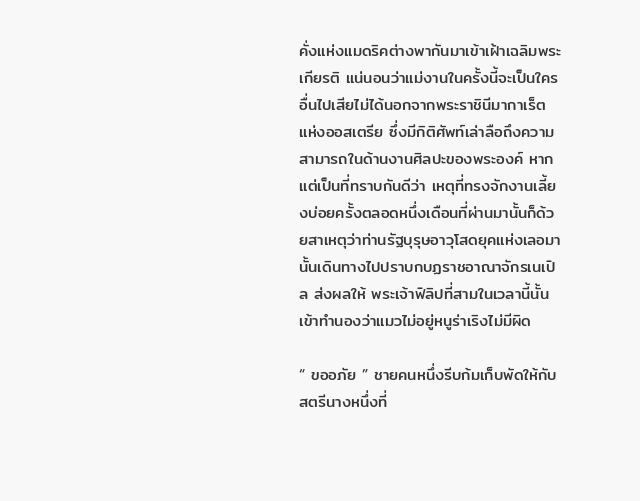คั่งแห่งแมดริคต่างพากันมาเข้าเฝ้าเฉลิมพระเกียรติ แน่นอนว่าแม่งานในครั้งนี้จะเป็นใครอื่นไปเสียไม่ได้นอกจากพระราชินีมากาเร็ต แห่งออสเตรีย ซึ่งมีกิติศัพท์เล่าลือถึงความสามารถในด้านงานศิลปะของพระองค์ หากแต่เป็นที่ทราบกันดีว่า เหตุที่ทรงจักงานเลี้ยงบ่อยครั้งตลอดหนึ่งเดือนที่ผ่านมานั้นก็ด้วยสาเหตุว่าท่านรัฐบุรุษอาวุโสดยุคแห่งเลอมานั้นเดินทางไปปราบกบฏราชอาณาจักรเนเปิล ส่งผลให้ พระเจ้าฟิลิปที่สามในเวลานี้นั้นเข้าทำนองว่าแมวไม่อยู่หนูร่าเริงไม่มีผิด

“ ขออภัย ” ชายคนหนึ่งรีบก้มเก็บพัดให้กับสตรีนางหนึ่งที่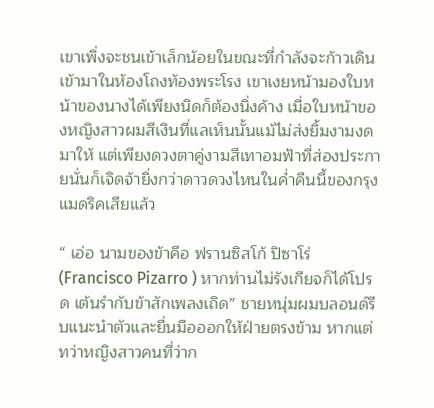เขาเพิ่งจะชนเข้าเล็กน้อยในขณะที่กำลังจะก้าวเดินเข้ามาในห้องโถงท้องพระโรง เขาเงยหน้ามองใบหน้าของนางได้เพียงนิดก็ต้องนิ่งค้าง เมื่อใบหน้าของหญิงสาวผมสีเงินที่แลเห็นนั้นแม้ไม่ส่งยิ้มงามงดมาให้ แต่เพียงดวงตาคู่งามสีเทาอมฟ้าที่ส่องประกายนั่นก็เจิดจ้ายิ่งกว่าดาวดวงไหนในค่ำคืนนี้ของกรุงแมดริคเสียแล้ว

“ เอ่อ นามของข้าคือ ฟรานซิสโก้ ปิซาโร่ (Francisco Pizarro ) หากท่านไม่รังเกียจก็ได้โปรด เต้นรำกับข้าสักเพลงเถิด” ชายหนุ่มผมบลอนด์รีบแนะนำตัวและยื่นมือออกให้ฝ่ายตรงข้าม หากแต่ทว่าหญิงสาวคนที่ว่าก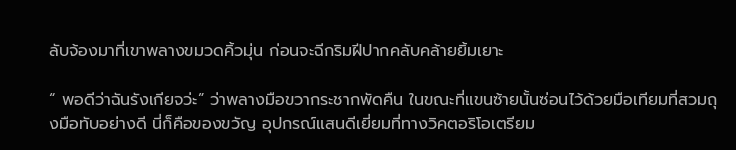ลับจ้องมาที่เขาพลางขมวดคิ้วมุ่น ก่อนจะฉีกริมฝีปากคลับคล้ายยิ้มเยาะ

“ พอดีว่าฉันรังเกียจว่ะ” ว่าพลางมือขวากระชากพัดคืน ในขณะที่แขนซ้ายนั้นซ่อนไว้ด้วยมือเทียมที่สวมถุงมือทับอย่างดี นี่ก็คือของขวัญ อุปกรณ์แสนดีเยี่ยมที่ทางวิคตอริโอเตรียม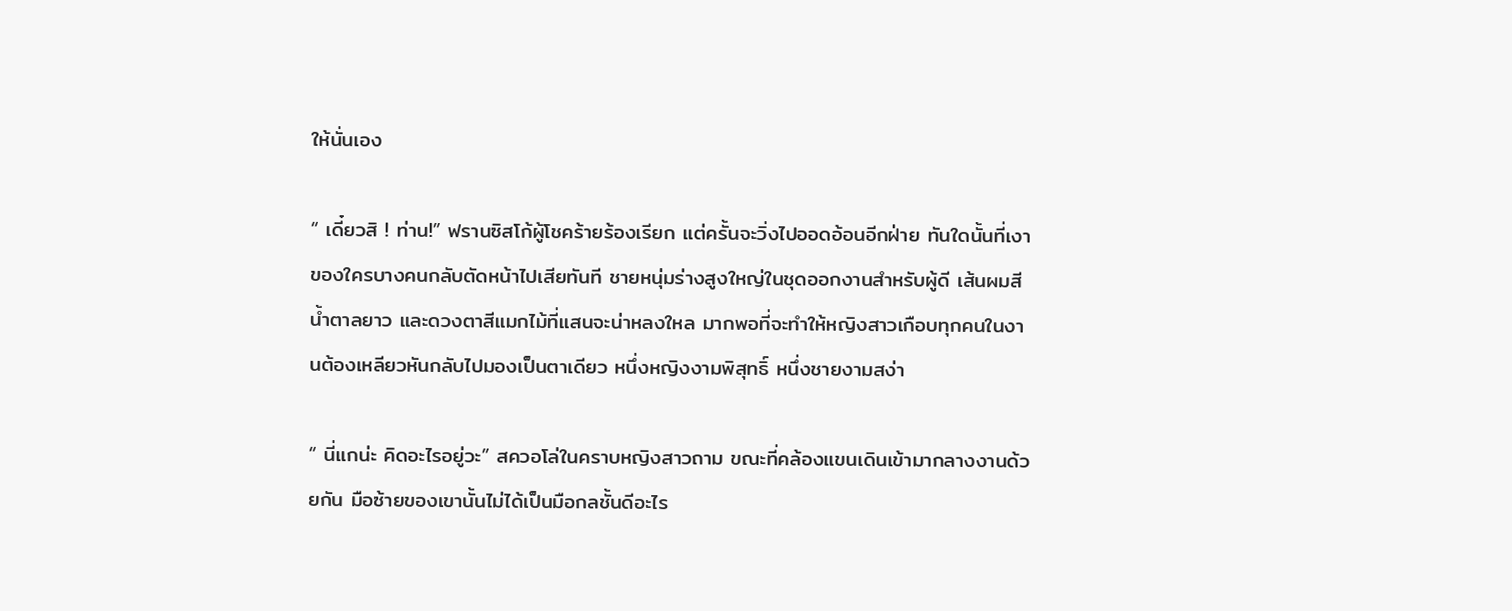ให้นั่นเอง

“ เดี๋ยวสิ ! ท่าน!” ฟรานซิสโก้ผู้โชคร้ายร้องเรียก แต่ครั้นจะวิ่งไปออดอ้อนอีกฝ่าย ทันใดนั้นที่เงาของใครบางคนกลับตัดหน้าไปเสียทันที ชายหนุ่มร่างสูงใหญ่ในชุดออกงานสำหรับผู้ดี เส้นผมสีน้ำตาลยาว และดวงตาสีแมกไม้ที่แสนจะน่าหลงใหล มากพอที่จะทำให้หญิงสาวเกือบทุกคนในงานต้องเหลียวหันกลับไปมองเป็นตาเดียว หนึ่งหญิงงามพิสุทธิ์ หนึ่งชายงามสง่า

“ นี่แกน่ะ คิดอะไรอยู่วะ” สควอโล่ในคราบหญิงสาวถาม ขณะที่คล้องแขนเดินเข้ามากลางงานด้วยกัน มือซ้ายของเขานั้นไม่ได้เป็นมือกลชั้นดีอะไร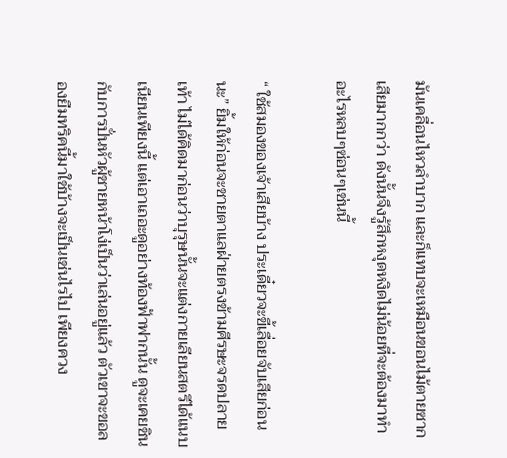มันเคลื่อนไหวลำบาก และก็แทบจะเหมือนขอนไม้ตายซากเสียมากกว่า ดังนั้นจึงรู้สึกหงุดหงิดไม่น้อยที่จะต้องมาทำอะไรหลบๆซ่อนๆเช่นนี้

“ ใช้สมองของเจ้าเสียบ้าง ประเดี๋ยวจะขี้เลื่อยจับเสียก่อนนะ” ยิ้มให้ก่อนจะชายตาแลฝ่ายตรงข้ามศีรษะจรดปลายเท้า ไม่ได้คิดมาก่อนว่าบุรุษนั้นจะแต่งกายเลียนสตรีได้แนบเนียนเพียงนี้ แต่เอาเถอะดูอย่างท้องฟ้าฟากนั้น ดูจะเคยชินกับการปั่นหัวผู้ชายหน้าโง่เป็นว่าเล่นอยู่แล้ว ตัวเขาจะขอลองยืมทริคนี้มาใช้บ้างจะเป็นเช่นไรไป เพียงควง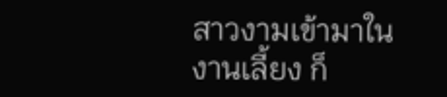สาวงามเข้ามาในงานเลี้ยง ก็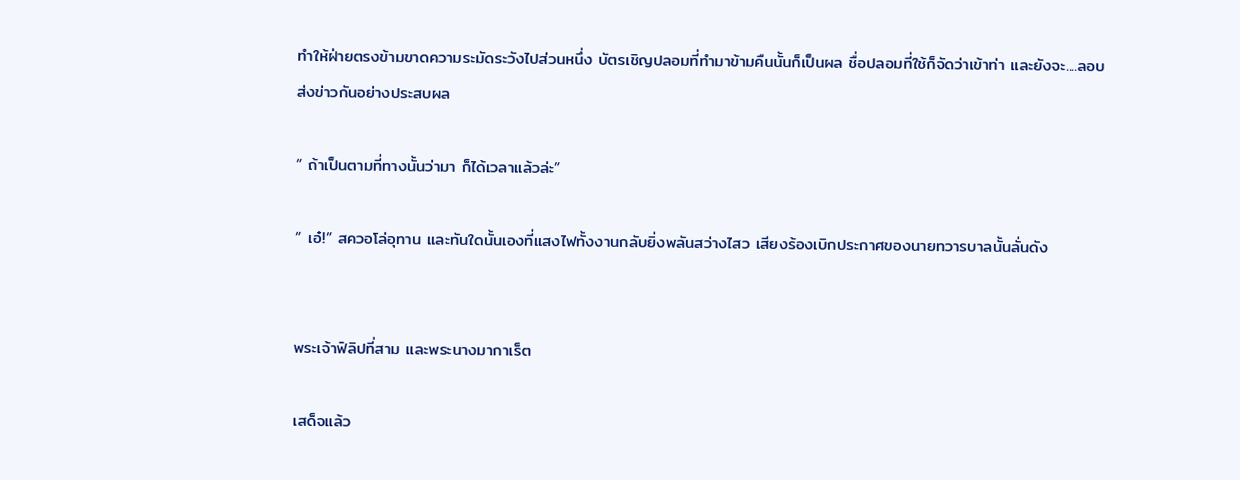ทำให้ฝ่ายตรงข้ามขาดความระมัดระวังไปส่วนหนึ่ง บัตรเชิญปลอมที่ทำมาข้ามคืนนั้นก็เป็นผล ชื่อปลอมที่ใช้ก็จัดว่าเข้าท่า และยังจะ....ลอบส่งข่าวกันอย่างประสบผล

“ ถ้าเป็นตามที่ทางนั้นว่ามา ก็ได้เวลาแล้วล่ะ”

“ เอ๋!” สควอโล่อุทาน และทันใดนั้นเองที่แสงไฟทั้งงานกลับยิ่งพลันสว่างไสว เสียงร้องเบิกประกาศของนายทวารบาลนั้นลั่นดัง


พระเจ้าฟิลิปที่สาม และพระนางมากาเร็ต

เสด็จแล้ว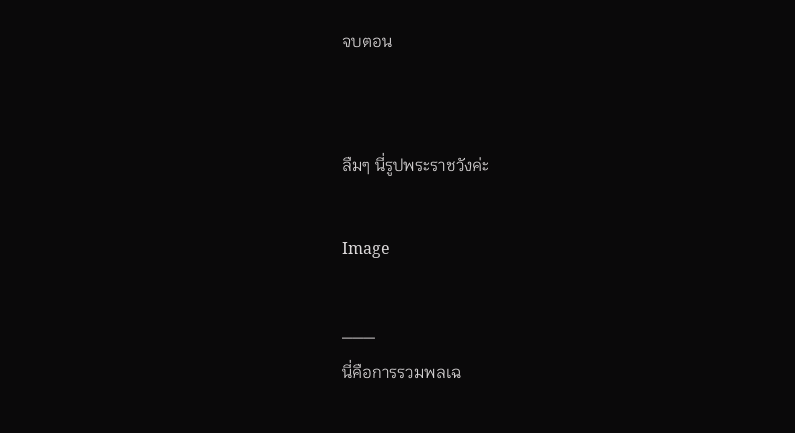จบตอน


ลืมๆ นี่รูปพระราชวังค่ะ

Image

___
นี่คือการรวมพลเฉ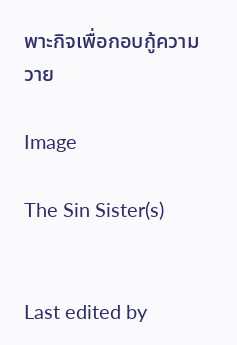พาะกิจเพื่อกอบกู้ความวาย

Image

The Sin Sister(s)


Last edited by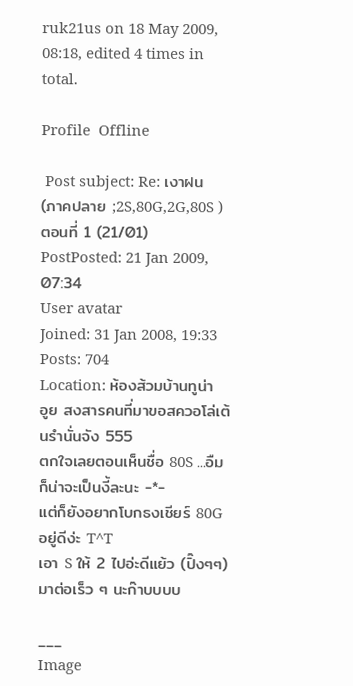ruk21us on 18 May 2009, 08:18, edited 4 times in total.

Profile  Offline

 Post subject: Re: เงาฝน (ภาคปลาย ;2S,80G,2G,80S ) ตอนที่ 1 (21/01)
PostPosted: 21 Jan 2009, 07:34
User avatar
Joined: 31 Jan 2008, 19:33
Posts: 704
Location: ห้องส้วมบ้านทูน่า
อูย สงสารคนที่มาขอสควอโล่เต้นรำนั่นจัง 555
ตกใจเลยตอนเห็นชื่อ 80S ...อืม ก็น่าจะเป็นงี้ละนะ -*-
แต่ก็ยังอยากโบกธงเชียร์ 80G อยู่ดีง่ะ T^T
เอา S ให้ 2 ไปอ่ะดีแย้ว (ปิ๊งๆๆ)
มาต่อเร็ว ๆ นะก๊าบบบบ

___
Image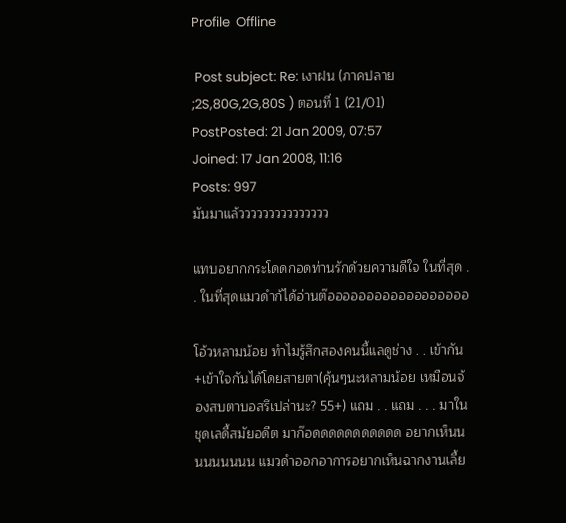Profile  Offline

 Post subject: Re: เงาฝน (ภาคปลาย ;2S,80G,2G,80S ) ตอนที่ 1 (21/01)
PostPosted: 21 Jan 2009, 07:57
Joined: 17 Jan 2008, 11:16
Posts: 997
มันมาแล้ววววววววววววววว

แทบอยากกระโดดกอดท่านรักด้วยความดีใจ ในที่สุด . . ในที่สุดแมวดำก้ได้อ่านต๊ออออออออออออออออออ

โอ้วหลามน้อย ทำไมรู้สึกสองคนนี้แลดูช่าง . . เข้ากัน+เข้าใจกันได้โดยสายตา(คุ้นๆนะหลามน้อย เหมือนจ้องสบตาบอสรึเปล่านะ? 55+) แถม . . แถม . . . มาในชุดเลดี้สมัยอดีต มาก๊อดดดดดดดดดดด อยากเห็นนนนนนนนน แมวดำออกอาการอยากเห็นฉากงานเลี้ย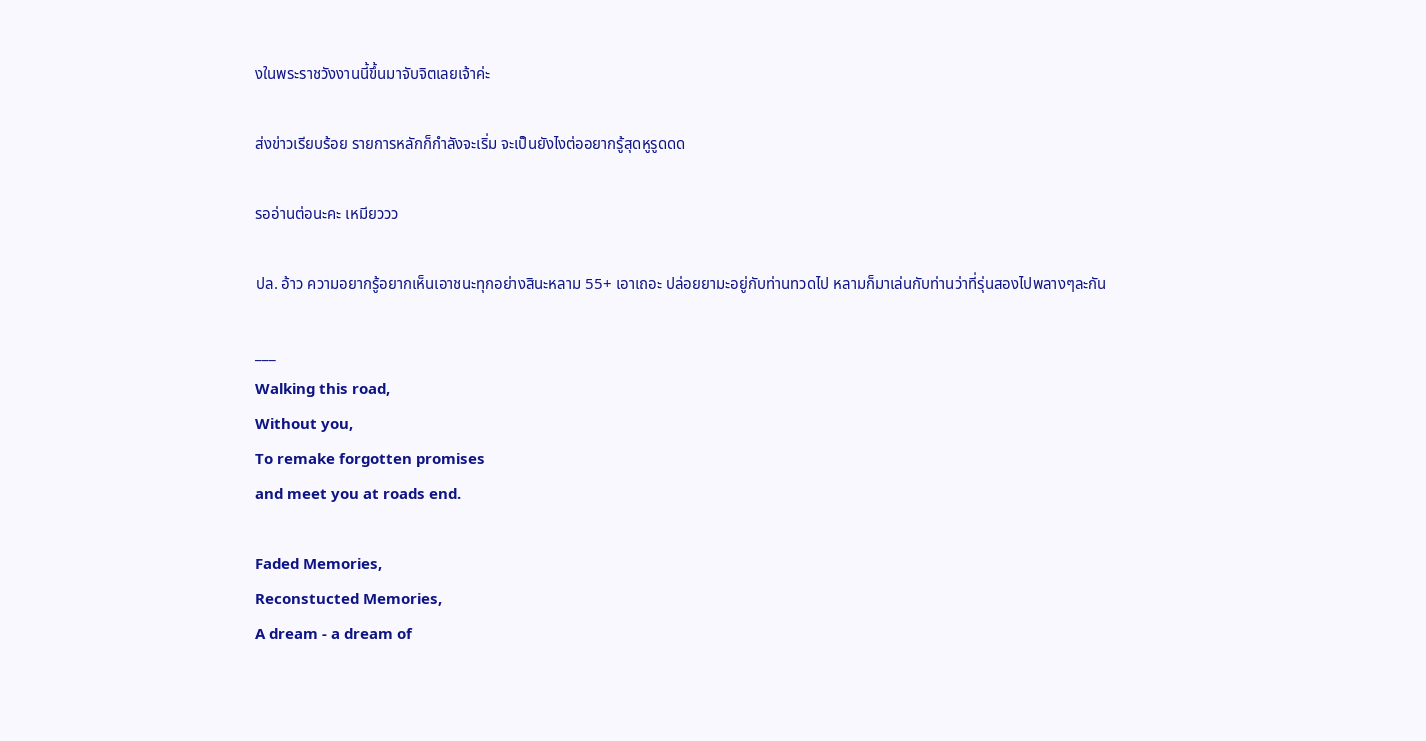งในพระราชวังงานนี้ขึ้นมาจับจิตเลยเจ้าค่ะ

ส่งข่าวเรียบร้อย รายการหลักก็กำลังจะเริ่ม จะเป็นยังไงต่ออยากรู้สุดหูรูดดด

รออ่านต่อนะคะ เหมียววว

ปล. อ้าว ความอยากรู้อยากเห็นเอาชนะทุกอย่างสินะหลาม 55+ เอาเถอะ ปล่อยยามะอยู่กับท่านทวดไป หลามก็มาเล่นกับท่านว่าที่รุ่นสองไปพลางๆละกัน

___
Walking this road,
Without you,
To remake forgotten promises
and meet you at roads end.

Faded Memories,
Reconstucted Memories,
A dream - a dream of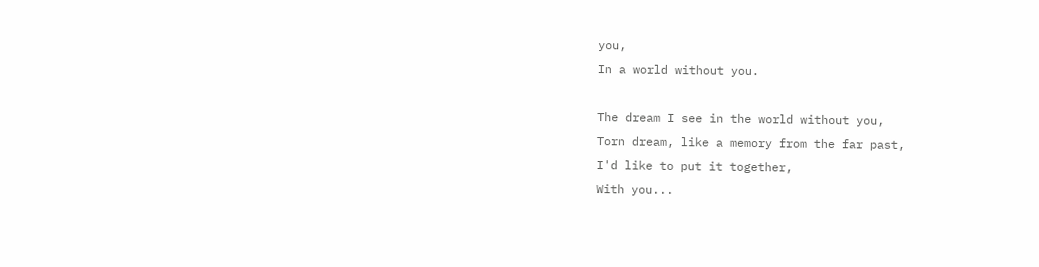you,
In a world without you.

The dream I see in the world without you,
Torn dream, like a memory from the far past,
I'd like to put it together,
With you...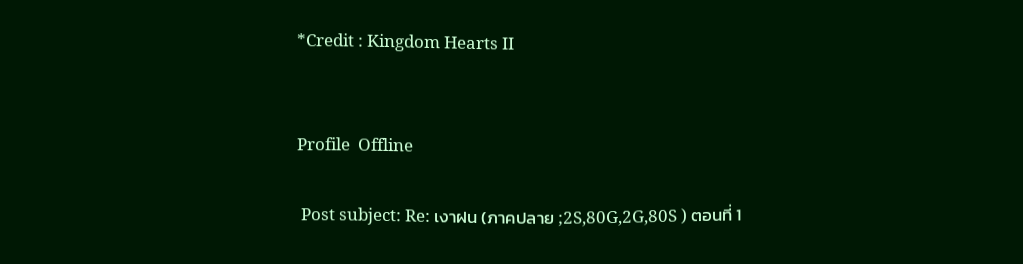*Credit : Kingdom Hearts II


Profile  Offline

 Post subject: Re: เงาฝน (ภาคปลาย ;2S,80G,2G,80S ) ตอนที่ 1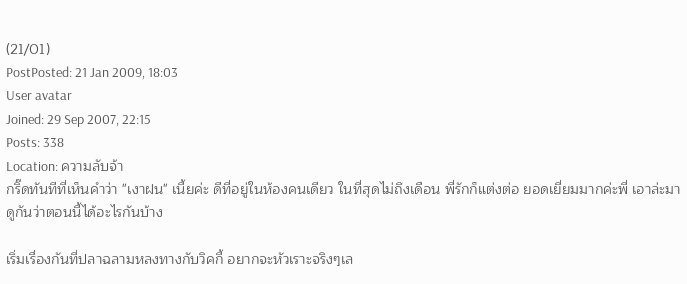(21/01)
PostPosted: 21 Jan 2009, 18:03
User avatar
Joined: 29 Sep 2007, 22:15
Posts: 338
Location: ความลับจ้า
กริ๊ดทันทีที่เห็นคำว่า "เงาฝน" เนี้ยค่ะ ดีที่อยู่ในห้องคนเดียว ในที่สุดไม่ถึงเดือน พี่รักก็แต่งต่อ ยอดเยี่ยมมากค่ะพี่ เอาล่ะมาดูกันว่าตอนนี้ได้อะไรกันบ้าง

เริ่มเรื่องกันที่ปลาฉลามหลงทางกับวิคกี้ อยากจะหัวเราะจริงๆเล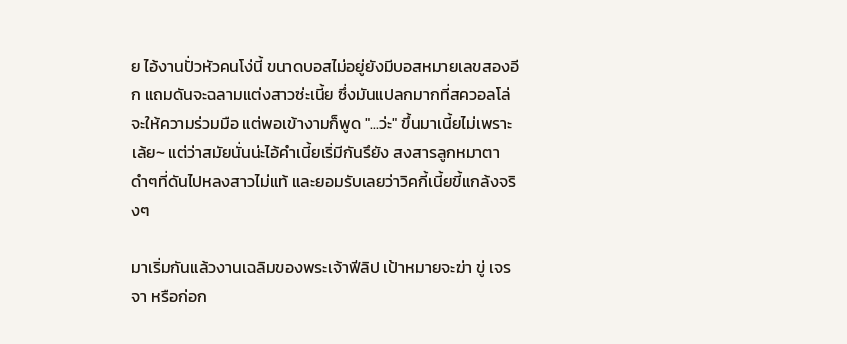ย ไอ้งานปั่วหัวคนโง่นี้ ขนาดบอสไม่อยู่ยังมีบอสหมายเลขสองอีก แถมดันจะฉลามแต่งสาวซ่ะเนี้ย ซึ่งมันแปลกมากที่สควอลโล่จะให้ความร่วมมือ แต่พอเข้างามก็พูด "...ว่ะ" ขึ้นมาเนี้ยไม่เพราะเล้ย~ แต่ว่าสมัยนั่นน่ะไอ้คำเนี้ยเริ่มีกันรึยัง สงสารลูกหมาตาดำๆที่ดันไปหลงสาวไม่แท้ และยอมรับเลยว่าวิคกี้เนี้ยขี้แกล้งจริงๆ

มาเริ่มกันแล้วงานเฉลิมของพระเจ้าฟีลิป เป้าหมายจะฆ่า ขู่ เจรจา หรือก่อก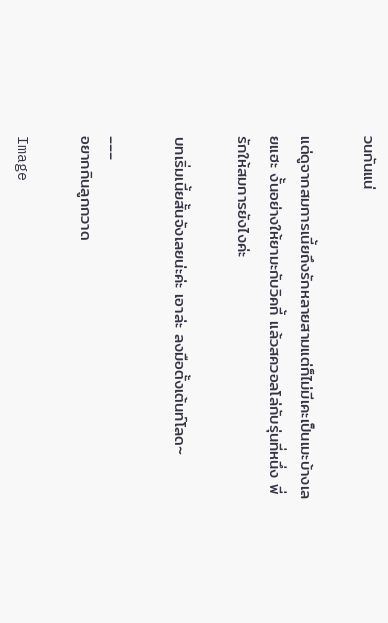วนกันแน่

แต่ดูจากสมการเนี้ยถึงรักหลายสามแต่ก็ไม่มีเคะเป็นเมะบ้างเลยแฮะ งั้นอย่างให้ยามะกับวิคกี้ แล้วสควอลโล่กับรุ่นที่หนึ่ง พี่รักให้สมการยังไงค่ะ

บทเริ่มเนี้ยสั้นจังเลยน่ะค่ะ เอาล่ะ ลงมือตั้งเต้นท์โลด~

___
อยากกินลูกกวาด

Image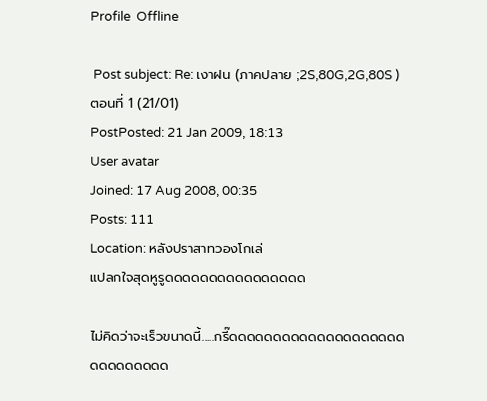Profile  Offline

 Post subject: Re: เงาฝน (ภาคปลาย ;2S,80G,2G,80S ) ตอนที่ 1 (21/01)
PostPosted: 21 Jan 2009, 18:13
User avatar
Joined: 17 Aug 2008, 00:35
Posts: 111
Location: หลังปราสาทวองโกเล่
แปลกใจสุดหูรูดดดดดดดดดดดดดดดด

ไม่คิดว่าจะเร็วขนาดนี้.....กรี๊ดดดดดดดดดดดดดดดดดดดดดดดดดดดดด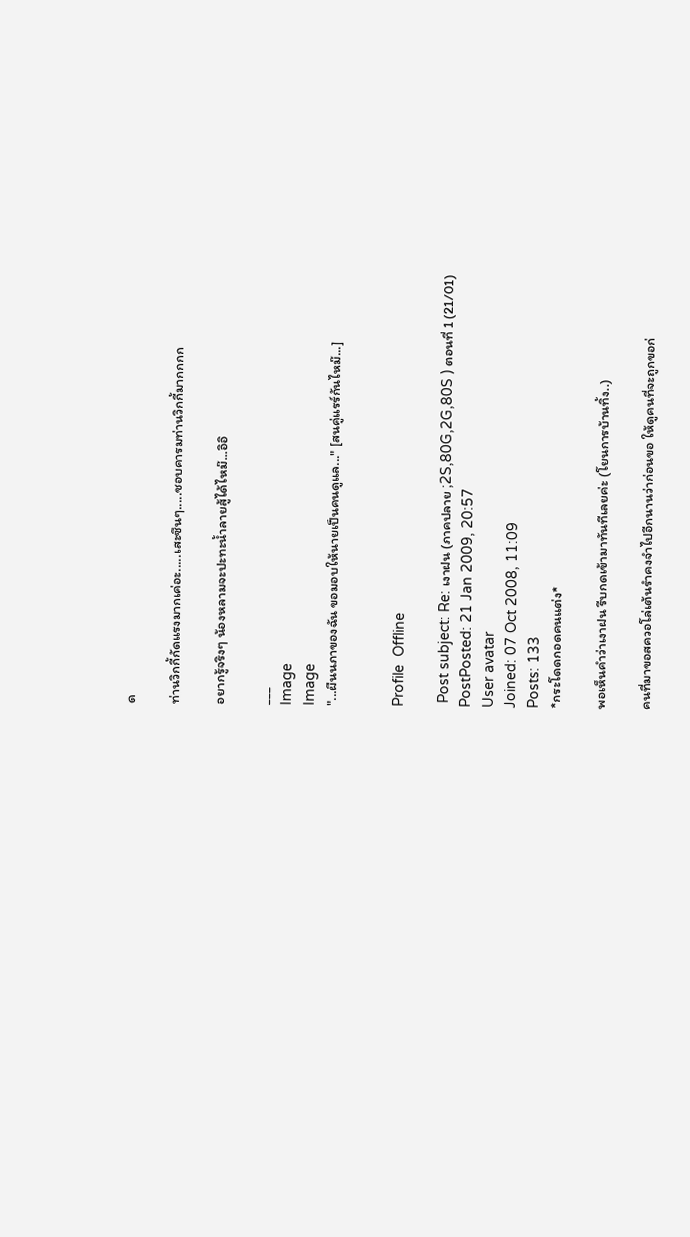ด

ท่านวิกกี้กัดแรงมากเค่อะ.....เสะซึนๆ.....ชอบคารมท่านวิกกี้มากกกก

อยากรู้จริงๆ น้องหลามจะปะทะน้ำลายสู้ได้ไหม๊...อิอิ

___
Image
Image
"...ผืนนภาของฉัน ขอมอบให้นายเป็นคนดูแล..." [สนคู่แรร์กันไหม๊...]


Profile  Offline

 Post subject: Re: เงาฝน (ภาคปลาย ;2S,80G,2G,80S ) ตอนที่ 1 (21/01)
PostPosted: 21 Jan 2009, 20:57
User avatar
Joined: 07 Oct 2008, 11:09
Posts: 133
*กระโดดกอดคนแต่ง*

พอเห็นคำว่าเงาฝน รีบกดเข้ามาทันทีเลยค่ะ (โยนการบ้านทิ้ง..)

คนที่มาขอสควอโล่เต้นรำคงจำไปอีกนานว่าก่อนขอ ให้ดูคนที่จะถูกขอก่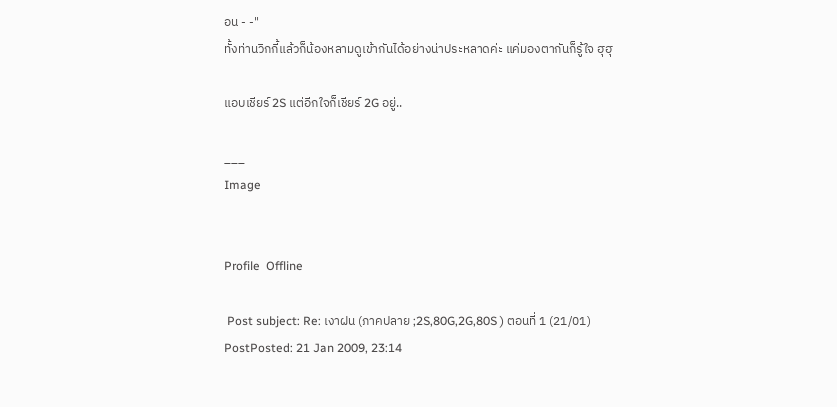อน - -"
ทั้งท่านวิกกี้แล้วก็น้องหลามดูเข้ากันได้อย่างน่าประหลาดค่ะ แค่มองตากันก็รู้ใจ ฮุฮุ

แอบเชียร์ 2S แต่อีกใจก็เชียร์ 2G อยู่..

___
Image


Profile  Offline

 Post subject: Re: เงาฝน (ภาคปลาย ;2S,80G,2G,80S ) ตอนที่ 1 (21/01)
PostPosted: 21 Jan 2009, 23:14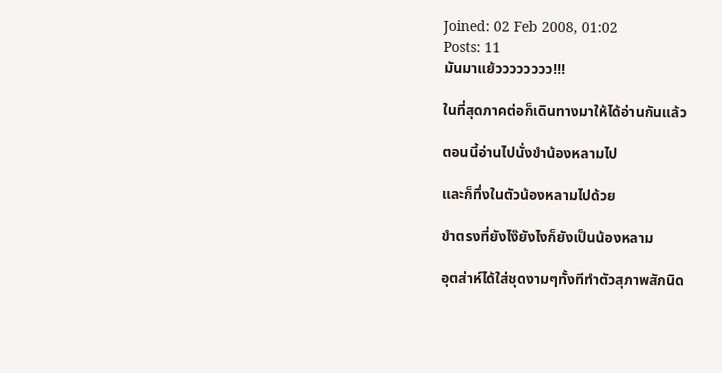Joined: 02 Feb 2008, 01:02
Posts: 11
มันมาแย้วววววววว!!!

ในที่สุดภาคต่อก็เดินทางมาให้ได้อ่านกันแล้ว

ตอนนี้อ่านไปนั่งขำน้องหลามไป

และก็ทึ่งในตัวน้องหลามไปด้วย

ขำตรงที่ยังไง๊ยังไงก็ยังเป็นน้องหลาม

อุตส่าห์ได้ใส่ชุดงามๆทั้งทีทำตัวสุภาพสักนิด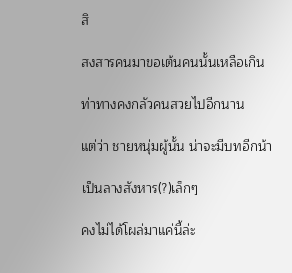สิ

สงสารคนมาขอเต้นคนนั้นเหลือเกิน

ท่าทางคงกลัวคนสวยไปอีกนาน

แต่ว่า ชายหนุ่มผู้นั้น น่าจะมีบทอีกน้า

เป็นลางสังหาร(?)เล็กๆ

คงไม่ได้โผล่มาแค่นี้ล่ะ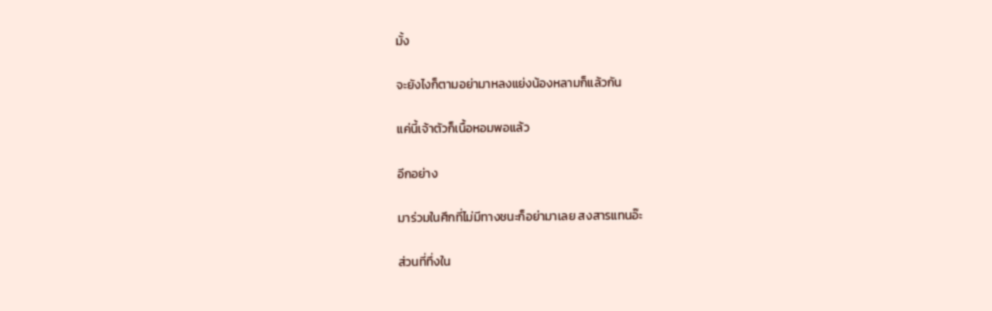มั้ง

จะยังไงก็ตามอย่ามาหลงแย่งน้องหลามก็แล้วกัน

แค่นี้เจ้าตัวก็เนื้อหอมพอแล้ว

อีกอย่าง

มาร่วมในศึกที่ไม่มีทางชนะก็อย่ามาเลย สงสารแทนอ๊ะ

ส่วนที่ทึ่งใน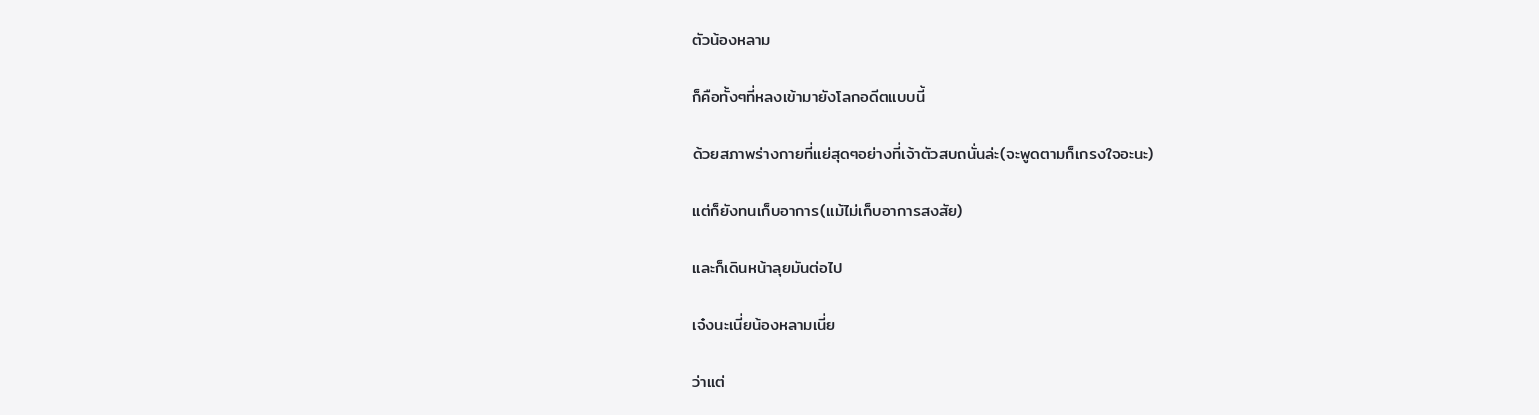ตัวน้องหลาม

ก็คือทั้งๆที่หลงเข้ามายังโลกอดีตแบบนี้

ด้วยสภาพร่างกายที่แย่สุดๆอย่างที่เจ้าตัวสบถนั่นล่ะ(จะพูดตามก็เกรงใจอะนะ)

แต่ก็ยังทนเก็บอาการ(แม้ไม่เก็บอาการสงสัย)

และก็เดินหน้าลุยมันต่อไป

เจ๋งนะเนี่ยน้องหลามเนี่ย

ว่าแต่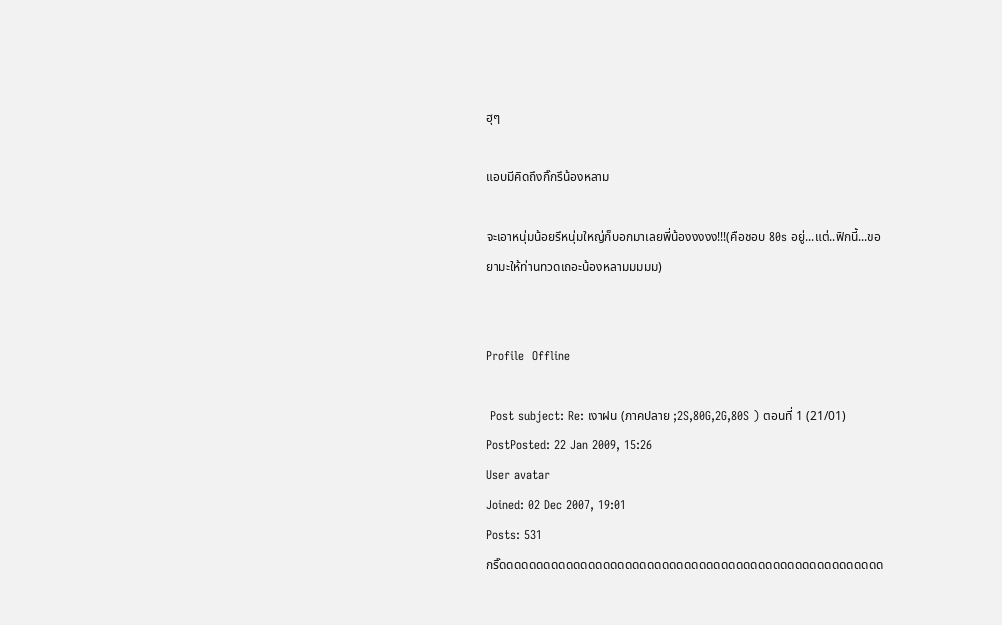ฮุๆ

แอบมีคิดถึงกิ๊กรึน้องหลาม

จะเอาหนุ่มน้อยรึหนุ่มใหญ่ก็บอกมาเลยพี่น้องงงงง!!!(คือชอบ 80s อยู่...แต่..ฟิกนี้...ขอยามะให้ท่านทวดเถอะน้องหลามมมมม)


Profile  Offline

 Post subject: Re: เงาฝน (ภาคปลาย ;2S,80G,2G,80S ) ตอนที่ 1 (21/01)
PostPosted: 22 Jan 2009, 15:26
User avatar
Joined: 02 Dec 2007, 19:01
Posts: 531
กริ๊ดดดดดดดดดดดดดดดดดดดดดดดดดดดดดดดดดดดดดดดดดดดดดดดดดดดด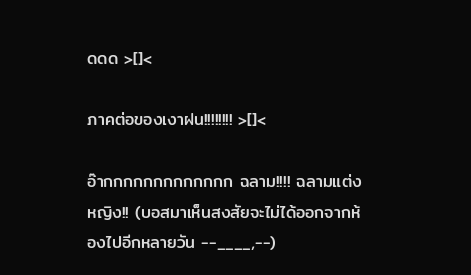ดดด >[]<

ภาคต่อของเงาฝน!!!!!!!! >[]<

อ๊ากกกกกกกกกกกกก ฉลาม!!!! ฉลามแต่งหญิง!! (บอสมาเห็นสงสัยจะไม่ได้ออกจากห้องไปอีกหลายวัน --____,--)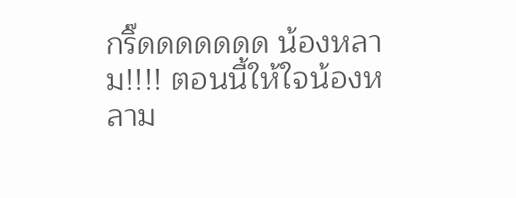กริ๊ดดดดดดด น้องหลาม!!!! ตอนนี้ให้ใจน้องหลาม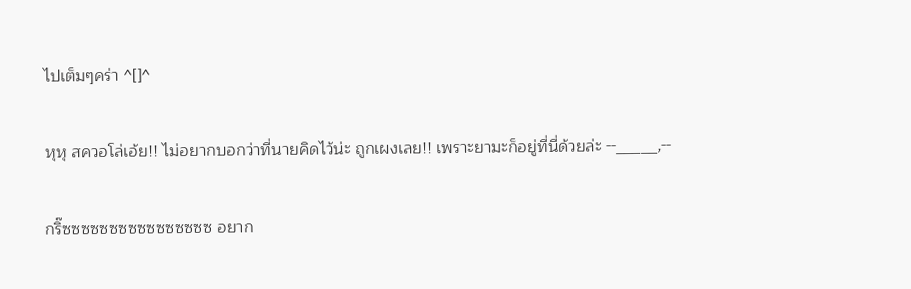ไปเต็มๆคร่า ^[]^

หุหุ สควอโล่เอ้ย!! ไม่อยากบอกว่าที่นายคิดไว้น่ะ ถูกเผงเลย!! เพราะยามะก็อยู่ที่นี่ด้วยล่ะ --_____,--

กริ๊ซซซซซซซซซซซซซซซซ อยาก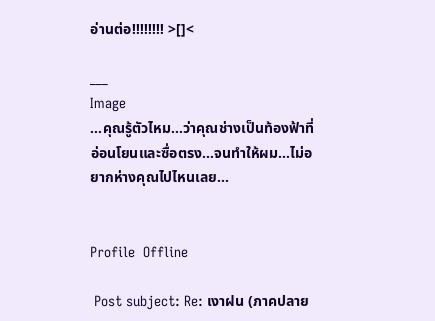อ่านต่อ!!!!!!!! >[]<

___
Image
...คุณรู้ตัวไหม...ว่าคุณช่างเป็นท้องฟ้าที่อ่อนโยนและซื่อตรง...จนทำให้ผม...ไม่อยากห่างคุณไปไหนเลย...


Profile  Offline

 Post subject: Re: เงาฝน (ภาคปลาย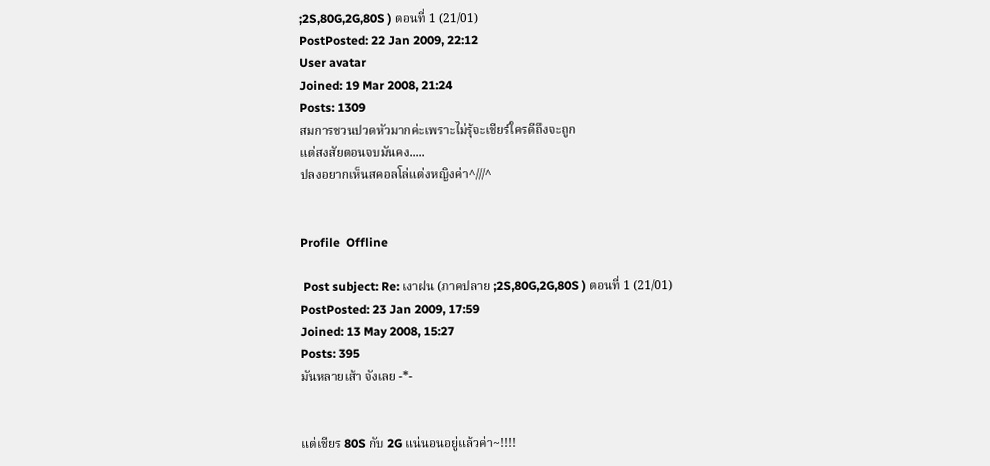;2S,80G,2G,80S ) ตอนที่ 1 (21/01)
PostPosted: 22 Jan 2009, 22:12
User avatar
Joined: 19 Mar 2008, 21:24
Posts: 1309
สมการชวนปวดหัวมากค่ะเพราะไม่รุ้จะเชียร์ใครดีถึงจะถูก
แต่สงสัยตอนจบมันคง.....
ปลงอยากเห็นสคอลโล่แต่งหญิงค่า^///^


Profile  Offline

 Post subject: Re: เงาฝน (ภาคปลาย ;2S,80G,2G,80S ) ตอนที่ 1 (21/01)
PostPosted: 23 Jan 2009, 17:59
Joined: 13 May 2008, 15:27
Posts: 395
มันหลายเส้า จังเลย -*-


แต่เชียร 80S กับ 2G แน่นอนอยู่แล้วค่า~!!!!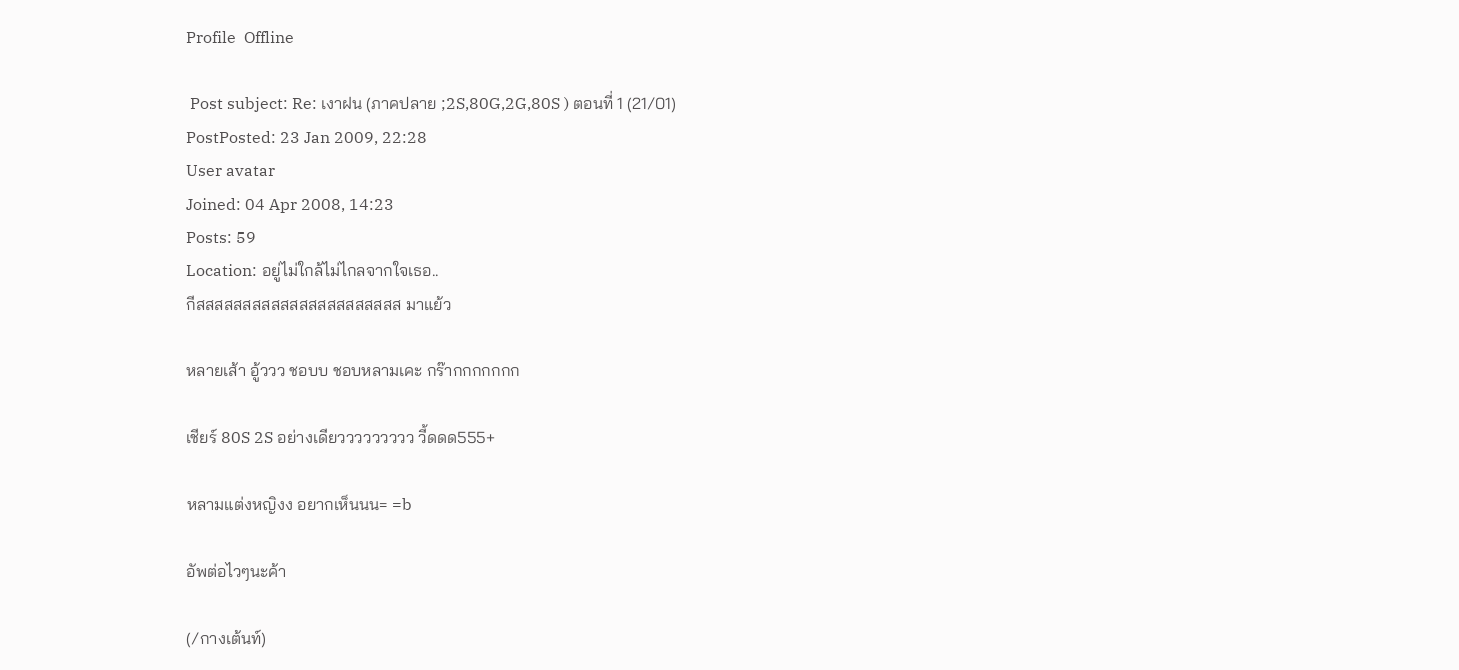Profile  Offline

 Post subject: Re: เงาฝน (ภาคปลาย ;2S,80G,2G,80S ) ตอนที่ 1 (21/01)
PostPosted: 23 Jan 2009, 22:28
User avatar
Joined: 04 Apr 2008, 14:23
Posts: 59
Location: อยู่ไม่ใกล้ไม่ไกลจากใจเธอ..
กีสสสสสสสสสสสสสสสสสสสสสส มาแย้ว

หลายเส้า อู้ววว ชอบบ ชอบหลามเคะ กร๊ากกกกกกก

เชียร์ 80S 2S อย่างเดียววววววววว วี้ดดด555+

หลามแต่งหญิงง อยากเห็นนน= =b

อัพต่อไวๆนะค้า

(/กางเต้นท์)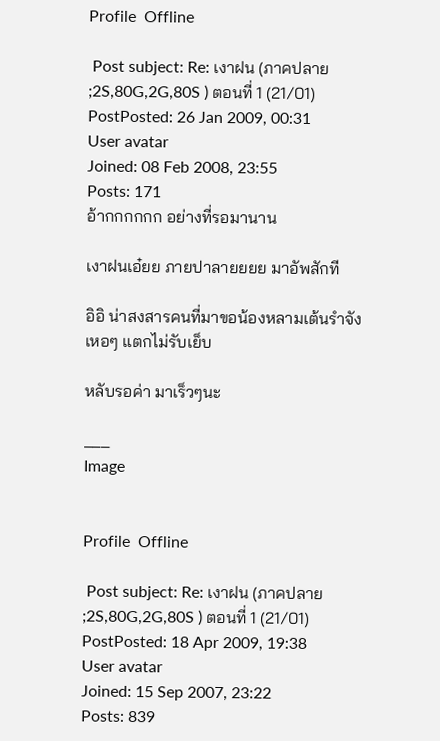Profile  Offline

 Post subject: Re: เงาฝน (ภาคปลาย ;2S,80G,2G,80S ) ตอนที่ 1 (21/01)
PostPosted: 26 Jan 2009, 00:31
User avatar
Joined: 08 Feb 2008, 23:55
Posts: 171
อ้ากกกกกก อย่างที่รอมานาน

เงาฝนเอ๋ยย ภายปาลายยยย มาอัพสักที

อิอิ น่าสงสารคนที่มาขอน้องหลามเต้นรำจัง เหอๆ แตกไม่รับเย็บ

หลับรอค่า มาเร็วๆนะ

___
Image


Profile  Offline

 Post subject: Re: เงาฝน (ภาคปลาย ;2S,80G,2G,80S ) ตอนที่ 1 (21/01)
PostPosted: 18 Apr 2009, 19:38
User avatar
Joined: 15 Sep 2007, 23:22
Posts: 839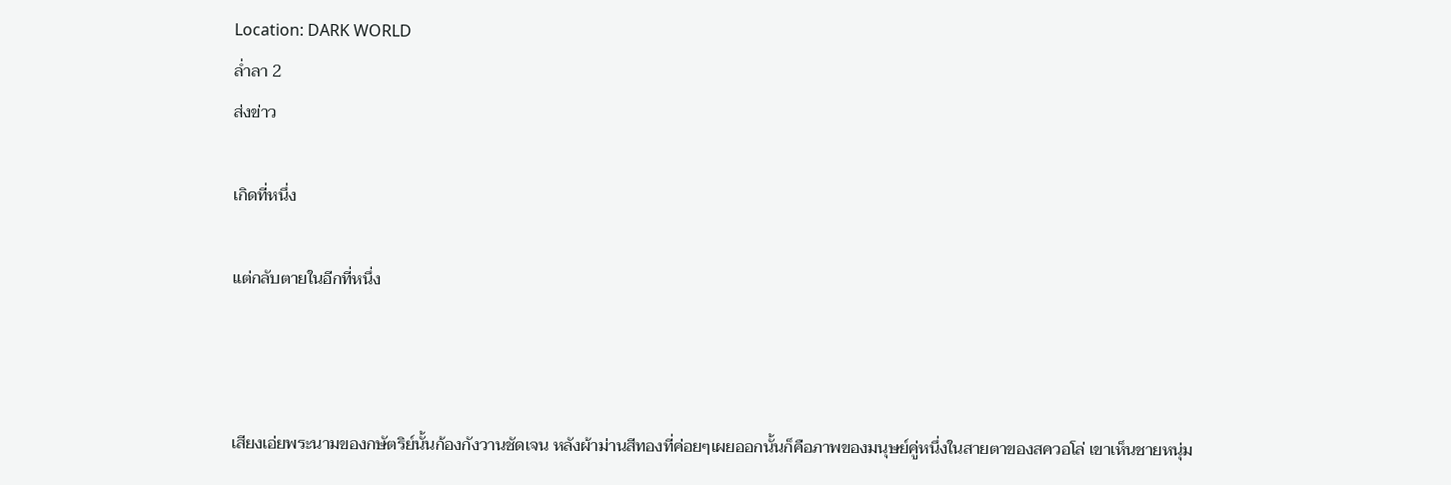Location: DARK WORLD
ล่ำลา 2
ส่งข่าว

เกิดที่หนึ่ง

แต่กลับตายในอีกที่หนึ่ง



เสียงเอ่ยพระนามของกษัตริย์นั้นก้องกังวานชัดเจน หลังผ้าม่านสีทองที่ค่อยๆเผยออกนั้นก็คือภาพของมนุษย์คู่หนึ่งในสายตาของสควอโล่ เขาเห็นชายหนุ่ม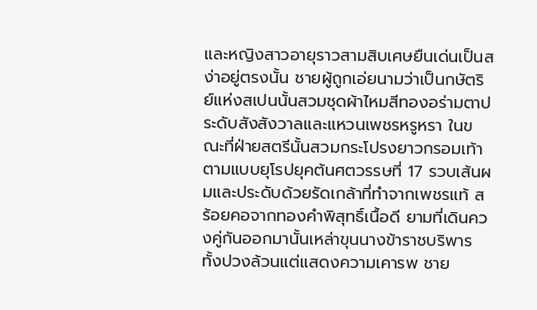และหญิงสาวอายุราวสามสิบเศษยืนเด่นเป็นสง่าอยู่ตรงนั้น ชายผู้ถูกเอ่ยนามว่าเป็นกษัตริย์แห่งสเปนนั้นสวมชุดผ้าไหมสีทองอร่ามตาประดับสังสังวาลและแหวนเพชรหรูหรา ในขณะที่ฝ่ายสตรีนั้นสวมกระโปรงยาวกรอมเท้าตามแบบยุโรปยุคต้นศตวรรษที่ 17 รวบเส้นผมและประดับด้วยรัดเกล้าที่ทำจากเพชรแท้ สร้อยคอจากทองคำพิสุทธิ์เนื้อดี ยามที่เดินควงคู่กันออกมานั้นเหล่าขุนนางข้าราชบริพารทั้งปวงล้วนแต่แสดงความเคารพ ชาย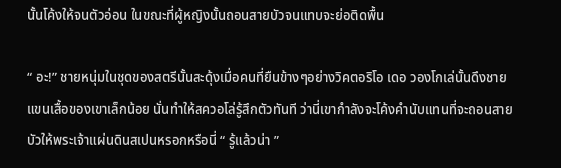นั้นโค้งให้จนตัวอ่อน ในขณะที่ผู้หญิงนั้นถอนสายบัวจนแทบจะย่อติดพื้น

“ อะ!” ชายหนุ่มในชุดของสตรีนั้นสะดุ้งเมื่อคนที่ยืนข้างๆอย่างวิคตอริโอ เดอ วองโกเล่นั้นดึงชายแขนเสื้อของเขาเล็กน้อย นั่นทำให้สควอโล่รู้สึกตัวทันที ว่านี่เขากำลังจะโค้งคำนับแทนที่จะถอนสายบัวให้พระเจ้าแผ่นดินสเปนหรอกหรือนี่ “ รู้แล้วน่า ”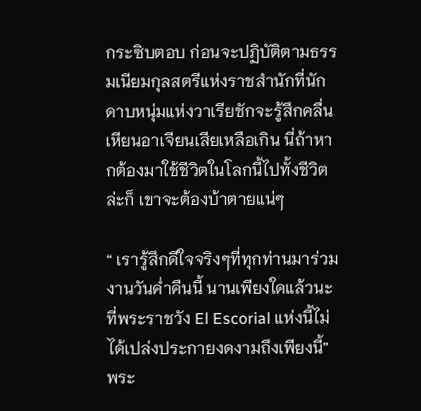กระซิบตอบ ก่อนจะปฏิบัติตามธรรมเนียมกุลสตรีแห่งราชสำนักที่นักดาบหนุ่มแห่งวาเรียชักจะรู้สึกคลื่นเหียนอาเจียนเสียเหลือเกิน นี่ถ้าหากต้องมาใช้ชีวิตในโลกนี้ไปทั้งชีวิตล่ะก็ เขาจะต้องบ้าตายแน่ๆ

“ เรารู้สึกดีใจจริงๆที่ทุกท่านมาร่วมงานวันค่ำคืนนี้ นานเพียงใดแล้วนะที่พระราชวัง El Escorial แห่งนี้ไม่ได้เปล่งประกายงดงามถึงเพียงนี้” พระ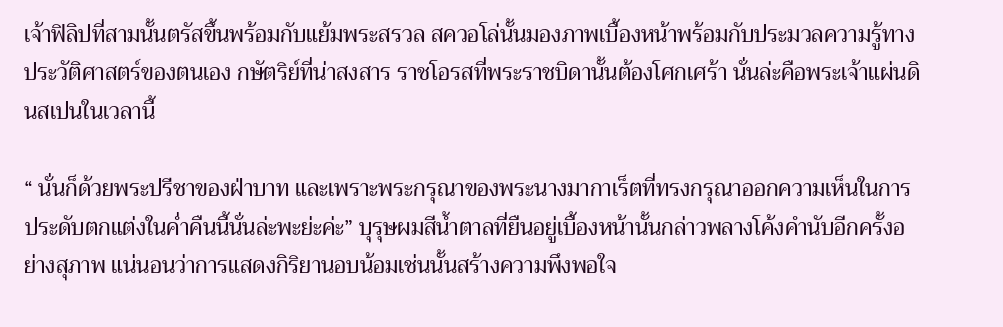เจ้าฟิลิปที่สามนั้นตรัสขึ้นพร้อมกับแย้มพระสรวล สควอโล่นั้นมองภาพเบื้องหน้าพร้อมกับประมวลความรู้ทางประวัติศาสตร์ของตนเอง กษัตริย์ที่น่าสงสาร ราชโอรสที่พระราชบิดานั้นต้องโศกเศร้า นั่นล่ะคือพระเจ้าแผ่นดินสเปนในเวลานี้

“ นั่นก็ด้วยพระปรีชาของฝ่าบาท และเพราะพระกรุณาของพระนางมากาเร็ตที่ทรงกรุณาออกความเห็นในการประดับตกแต่งในค่ำคืนนี้นั่นล่ะพะย่ะค่ะ” บุรุษผมสีน้ำตาลที่ยืนอยู่เบื้องหน้านั้นกล่าวพลางโค้งคำนับอีกครั้งอย่างสุภาพ แน่นอนว่าการแสดงกิริยานอบน้อมเช่นนั้นสร้างความพึงพอใจ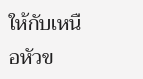ให้กับเหนือหัวข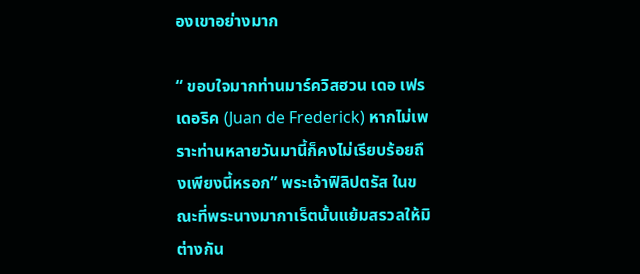องเขาอย่างมาก

“ ขอบใจมากท่านมาร์ควิสฮวน เดอ เฟรเดอริค (Juan de Frederick) หากไม่เพราะท่านหลายวันมานี้ก็คงไม่เรียบร้อยถึงเพียงนี้หรอก” พระเจ้าฟิลิปตรัส ในขณะที่พระนางมากาเร็ตนั้นแย้มสรวลให้มิต่างกัน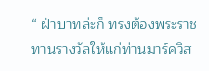“ ฝ่าบาทล่ะก็ ทรงต้องพระราชทานรางวัลให้แก่ท่านมาร์ควิส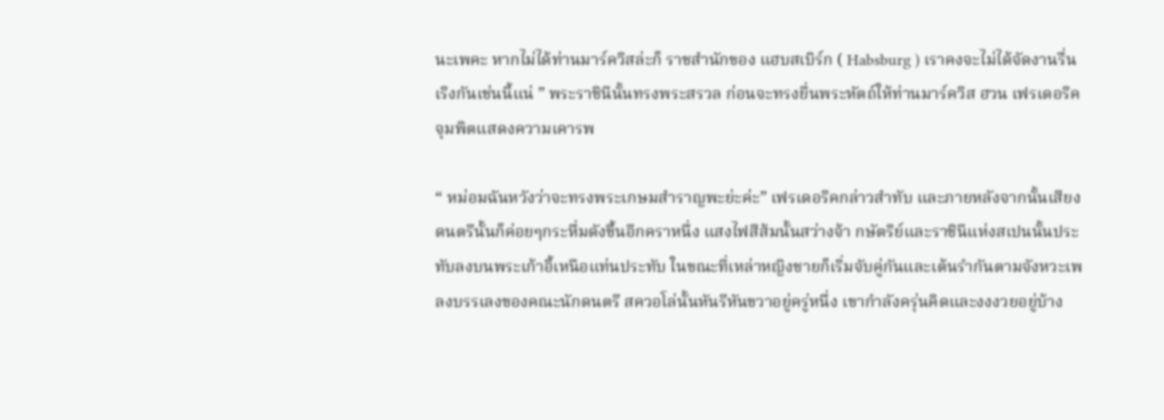นะเพคะ หากไม่ได้ท่านมาร์ควิสล่ะก็ ราชสำนักของ แฮบสเบิร์ก ( Habsburg ) เราคงจะไม่ได้จัดงานรื่นเริงกันเช่นนี้แน่ ” พระราชินีนั้นทรงพระสรวล ก่อนจะทรงยื่นพระหัตถ์ให้ท่านมาร์ควิส ฮวน เฟรเดอริคจุมพิตแสดงความเคารพ

“ หม่อมฉันหวังว่าจะทรงพระเกษมสำราญพะย่ะค่ะ” เฟรเดอริคกล่าวสำทับ และภายหลังจากนั้นเสียงดนตรีนั้นก็ค่อยๆกระหึ่มดังขึ้นอีกคราหนึ่ง แสงไฟสีส้มนั้นสว่างจ้า กษัตริย์และราชินีแห่งสเปนนั้นประทับลงบนพระเก้าอี้เหนือแท่นประทับ ในขณะที่เหล่าหญิงชายก็เริ่มจับคู่กันและเต้นรำกันตามจังหวะเพลงบรรเลงของคณะนักดนตรี สควอโล่นั้นหันรีหันขวาอยู่ครู่หนึ่ง เขากำลังครุ่นคิดและงงงวยอยู่บ้าง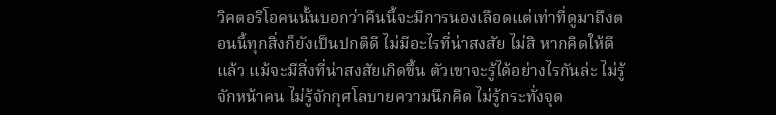วิคตอริโอคนนั้นบอกว่าคืนนี้จะมีการนองเลือดแต่เท่าที่ดูมาถึงตอนนี้ทุกสิ่งก็ยังเป็นปกติดี ไม่มีอะไรที่น่าสงสัย ไม่สิ หากคิดให้ดีแล้ว แม้จะมีสิ่งที่น่าสงสัยเกิดขึ้น ตัวเขาจะรู้ได้อย่างไรกันล่ะ ไม่รู้จักหน้าคน ไม่รู้จักกุศโลบายความนึกคิด ไม่รู้กระทั่งจุด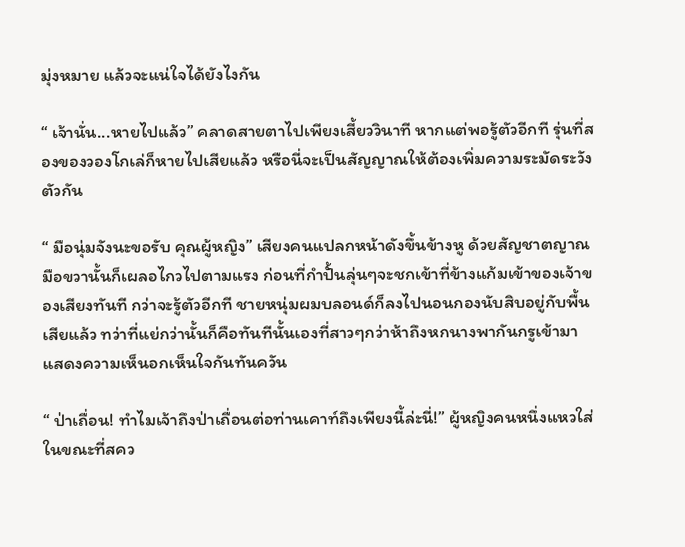มุ่งหมาย แล้วจะแน่ใจได้ยังไงกัน

“ เจ้านั่น...หายไปแล้ว” คลาดสายตาไปเพียงเสี้ยววินาที หากแต่พอรู้ตัวอีกที รุ่นที่สองของวองโกเล่ก็หายไปเสียแล้ว หรือนี่จะเป็นสัญญาณให้ต้องเพิ่มความระมัดระวังตัวกัน

“ มือนุ่มจังนะขอรับ คุณผู้หญิง” เสียงคนแปลกหน้าดังขึ้นข้างหู ด้วยสัญชาตญาณมือขวานั้นก็เผลอไกวไปตามแรง ก่อนที่กำปั้นลุ่นๆจะชกเข้าที่ข้างแก้มเข้าของเจ้าของเสียงทันที กว่าจะรู้ตัวอีกที ชายหนุ่มผมบลอนด์ก็ลงไปนอนกองนับสิบอยู่กับพื้นเสียแล้ว ทว่าที่แย่กว่านั้นก็คือทันทีนั้นเองที่สาวๆกว่าห้าถึงหกนางพากันกรูเข้ามาแสดงความเห็นอกเห็นใจกันทันควัน

“ ป่าเถื่อน! ทำไมเจ้าถึงป่าเถื่อนต่อท่านเคาท์ถึงเพียงนี้ล่ะนี่!” ผู้หญิงคนหนึ่งแหวใส่ ในขณะที่สคว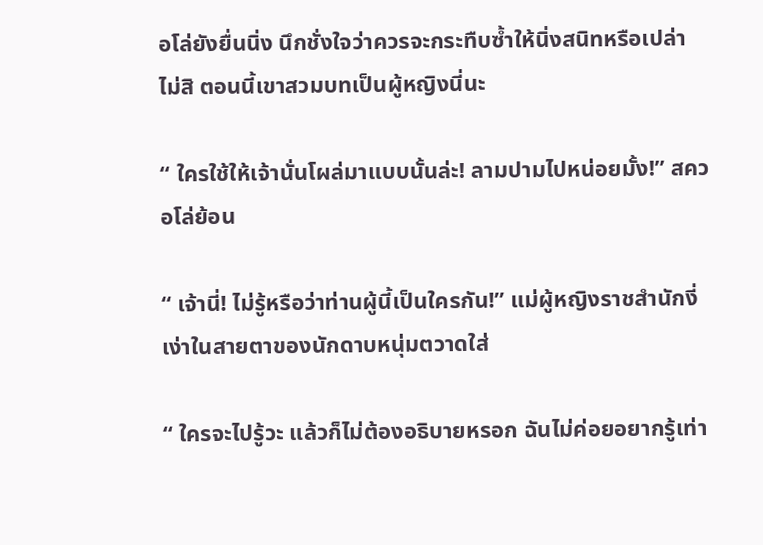อโล่ยังยื่นนิ่ง นึกชั่งใจว่าควรจะกระทืบซ้ำให้นิ่งสนิทหรือเปล่า ไม่สิ ตอนนี้เขาสวมบทเป็นผู้หญิงนี่นะ

“ ใครใช้ให้เจ้านั่นโผล่มาแบบนั้นล่ะ! ลามปามไปหน่อยมั้ง!” สควอโล่ย้อน

“ เจ้านี่! ไม่รู้หรือว่าท่านผู้นี้เป็นใครกัน!” แม่ผู้หญิงราชสำนักงี่เง่าในสายตาของนักดาบหนุ่มตวาดใส่

“ ใครจะไปรู้วะ แล้วก็ไม่ต้องอธิบายหรอก ฉันไม่ค่อยอยากรู้เท่า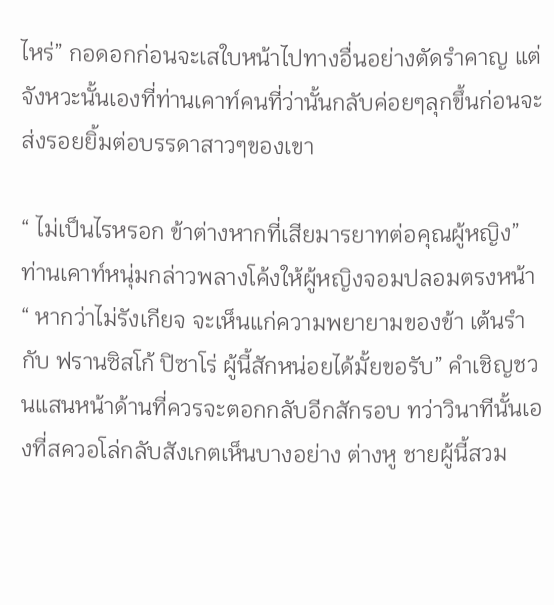ไหร่” กอดอกก่อนจะเสใบหน้าไปทางอื่นอย่างตัดรำคาญ แต่จังหวะนั้นเองที่ท่านเคาท์คนที่ว่านั้นกลับค่อยๆลุกขึ้นก่อนจะส่งรอยยิ้มต่อบรรดาสาวๆของเขา

“ ไม่เป็นไรหรอก ข้าต่างหากที่เสียมารยาทต่อคุณผู้หญิง” ท่านเคาท์หนุ่มกล่าวพลางโค้งให้ผู้หญิงจอมปลอมตรงหน้า “ หากว่าไม่รังเกียจ จะเห็นแก่ความพยายามของข้า เต้นรำกับ ฟรานซิสโก้ ปิซาโร่ ผู้นี้สักหน่อยได้มั้ยขอรับ” คำเชิญชวนแสนหน้าด้านที่ควรจะตอกกลับอีกสักรอบ ทว่าวินาทีนั้นเองที่สควอโล่กลับสังเกตเห็นบางอย่าง ต่างหู ชายผู้นี้สวม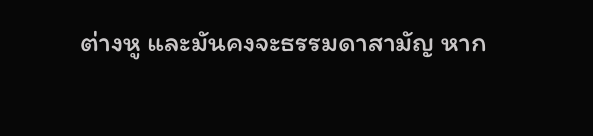ต่างหู และมันคงจะธรรมดาสามัญ หาก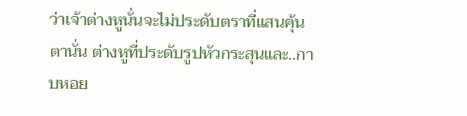ว่าเจ้าต่างหูนั่นจะไม่ประดับตราที่แสนคุ้นตานั่น ต่างหูที่ประดับรูปหัวกระสุนและ..กาบหอย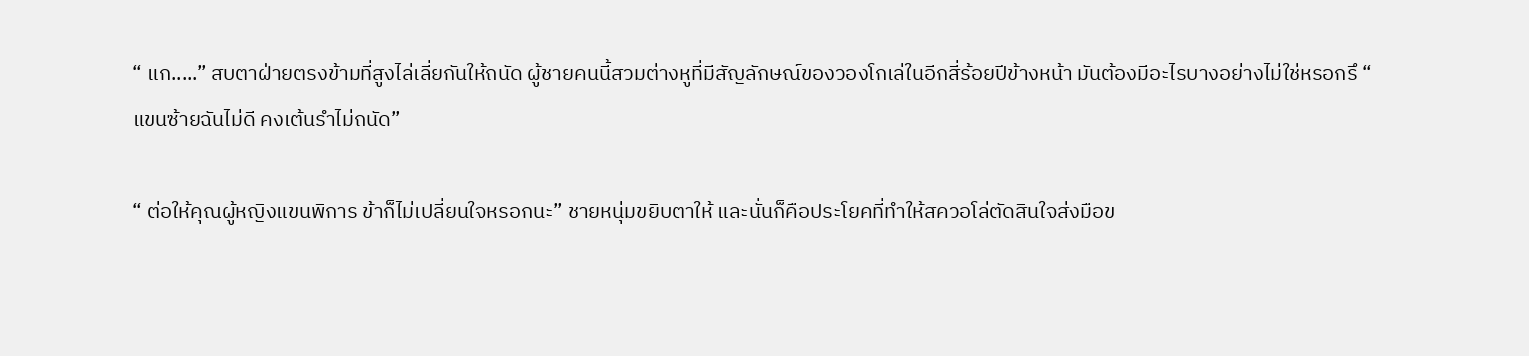“ แก.....” สบตาฝ่ายตรงข้ามที่สูงไล่เลี่ยกันให้ถนัด ผู้ชายคนนี้สวมต่างหูที่มีสัญลักษณ์ของวองโกเล่ในอีกสี่ร้อยปีข้างหน้า มันต้องมีอะไรบางอย่างไม่ใช่หรอกรึ “ แขนซ้ายฉันไม่ดี คงเต้นรำไม่ถนัด”

“ ต่อให้คุณผู้หญิงแขนพิการ ข้าก็ไม่เปลี่ยนใจหรอกนะ” ชายหนุ่มขยิบตาให้ และนั่นก็คือประโยคที่ทำให้สควอโล่ตัดสินใจส่งมือข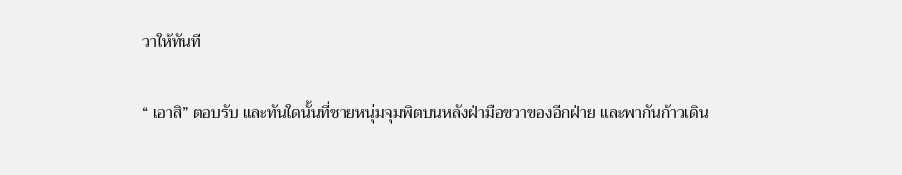วาให้ทันที

“ เอาสิ” ตอบรับ และทันใดนั้นที่ชายหนุ่มจุมพิตบนหลังฝ่ามือขวาของอีกฝ่าย และพากันก้าวเดิน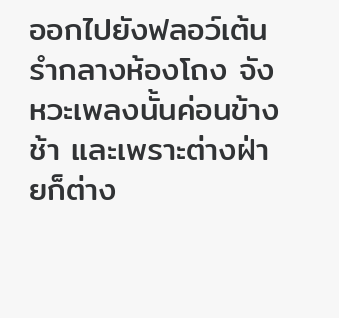ออกไปยังฟลอว์เต้นรำกลางห้องโถง จังหวะเพลงนั้นค่อนข้างช้า และเพราะต่างฝ่ายก็ต่าง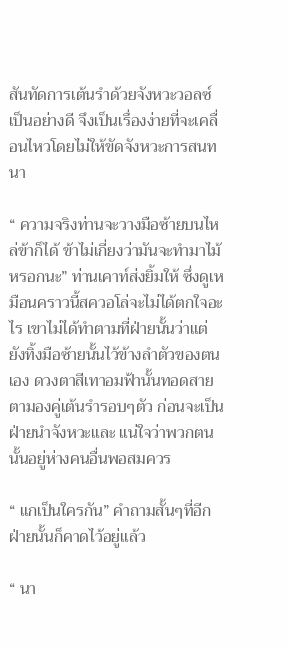สันทัดการเต้นรำด้วยจังหวะวอลซ์เป็นอย่างดี จึงเป็นเรื่องง่ายที่จะเคลื่อนไหวโดยไม่ให้ขัดจังหวะการสนทนา

“ ความจริงท่านจะวางมือซ้ายบนไหล่ข้าก็ได้ ข้าไม่เกี่ยงว่ามันจะทำมาไม้หรอกนะ” ท่านเคาท์ส่งยิ้มให้ ซึ่งดูเหมือนคราวนี้สควอโล่จะไม่ได้ตกใจอะไร เขาไม่ได้ทำตามที่ฝ่ายนั้นว่าแต่ยังทิ้งมือซ้ายนั้นไว้ข้างลำตัวของตนเอง ดวงตาสีเทาอมฟ้านั้นทอดสายตามองคู่เต้นรำรอบๆตัว ก่อนจะเป็นฝ่ายนำจังหวะและ แน่ใจว่าพวกตนนั้นอยู่ห่างคนอื่นพอสมควร

“ แกเป็นใครกัน” คำถามสั้นๆที่อีกฝ่ายนั้นก็คาดไว้อยู่แล้ว

“ นา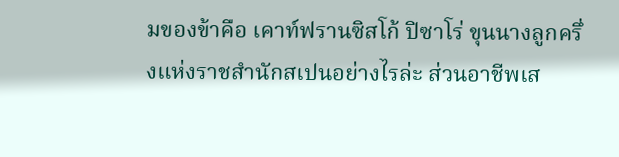มของข้าคือ เคาท์ฟรานซิสโก้ ปิซาโร่ ขุนนางลูกครึ่งแห่งราชสำนักสเปนอย่างไรล่ะ ส่วนอาชีพเส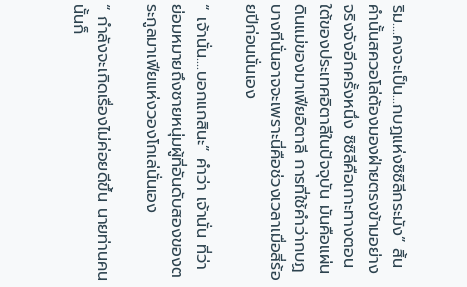ริม....คงจะเป็น...กบฏแห่งซิซิลีกระมัง” สิ้นคำนั้นสควอโล่ต้องมองฝ่ายตรงข้ามอย่างจริงจังอีกครั้งหนึ่ง ซิซิลีคือเกาะทางตอนใต้ของประเทศอิตาลีในปัจจุบัน มันคือแผ่นดินแม่ของมาเฟียอิตาลี การที่ใช้คำว่ากบฏ บางทีนั่นอาจจะเพราะนี่คือช่วงเวลาเมื่อสี่ร้อยปีก่อนนั่นเอง

“ เจ้านั่น....บอกแกสินะ” คำว่า เจ้านั่น ที่ว่า ย่อมหมายถึงชายหนุ่มผู้ที่อันดับสองของตระกูลมาเฟียแห่งวองโกเล่นั่นเอง

“ กำลังจะเกิดเรื่องไม่ค่อยดีขึ้น นายท่านคนนั้นก็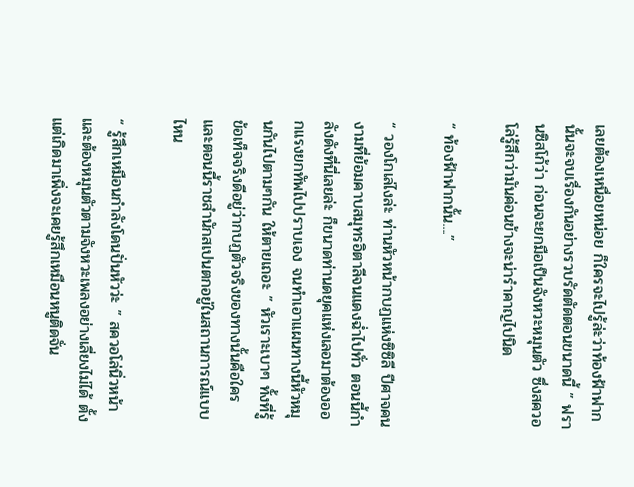เลยต้องเหนื่อยหน่อย ก็ใครจะไปรู้ล่ะว่าท้องฟ้าฟากนั้นจะจบเรื่องกันอย่างรวบรัดตัดตอนขนาดนี้ ” ฟรานซิสโก้ว่า ก่อนจะยกมือเป็นจังหวะหมุนตัว ซึ่งสควอโล่รู้สึกว่ามันค่อนข้างจะน่ารำคาญไปนิด

“ ท้องฟ้าฟากนั้น....”

“ วองโกเล่ไงล่ะ ท่านหัวหน้ากบฏแห่งซิซิลี ปีศาจคนงามที่ย้อมคาบสมุทรอิตาลีจนแดงฉ่ำไปทั่ว ตอนนี้กำลังดังที่นี่เลยล่ะ ก็ขนาดท่านดยุคแห่งเลอมาต้องออกแรงยกทัพไปปราบเอง จนทำเอาแผนทางนี้หัวหมุนกันไปตามๆกัน ให้ตายเถอะ ” หัวเราะเบาๆ ทั้งที่รู้ข้อเท็จจริงดีอยู่ว่ากบฏตัวจริงของทางนั้นคือใคร และตอนนี้ราชสำนักสเปนตกอยู่ในสถานการณ์แบบไหน

“ รู้สึกเหมือนกำลังโดนปั่นหัวว่ะ ” สควอโล่นิ่วหน้า และต้องหมุนตัวตามจังหวะเพลงอย่างเลี่ยงไม่ได้ ตั้งแต่เกิดมาเพิ่งจะเคยรู้สึกเหมือนหนูติดจั่น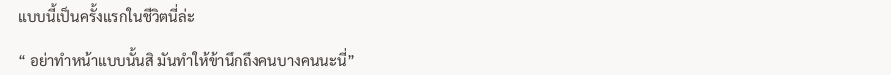แบบนี้เป็นครั้งแรกในชีวิตนี่ล่ะ

“ อย่าทำหน้าแบบนั้นสิ มันทำให้ข้านึกถึงคนบางคนนะนี่”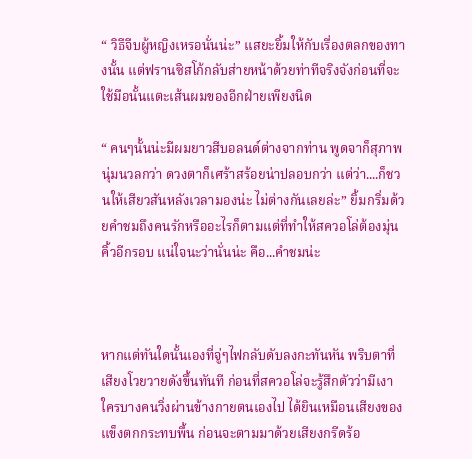“ วิธีจีบผู้หญิงเหรอนั่นน่ะ” แสยะยิ้มให้กับเรื่องตลกของทางนั้น แต่ฟรานซิสโก้กลับส่ายหน้าด้วยท่าทีจริงจังก่อนที่จะใช้มือนั้นแตะเส้นผมของอีกฝ่ายเพียงนิด

“ คนๆนั้นน่ะมีผมยาวสีบอลนด์ต่างจากท่าน พูดจาก็สุภาพนุ่มนวลกว่า ดวงตาก็เศร้าสร้อยน่าปลอบกว่า แต่ว่า....ก็ชวนให้เสียวสันหลังเวลามองน่ะ ไม่ต่างกันเลยล่ะ” ยิ้มกริ่มด้วยคำชมถึงคนรักหรืออะไรก็ตามแต่ที่ทำให้สควอโล่ต้องมุ่นคิ้วอีกรอบ แน่ใจนะว่านั่นน่ะ คือ...คำชมน่ะ



หากแต่ทันใดนั้นเองที่จู่ๆไฟกลับดับลงกะทันหัน พริบตาที่เสียงโวยวายดังขึ้นทันที ก่อนที่สควอโล่จะรู้สึกตัวว่ามีเงาใครบางคนวิ่งผ่านข้างกายตนเองไป ได้ยินเหมือนเสียงของแข็งตกกระทบพื้น ก่อนจะตามมาด้วยเสียงกรีดร้อ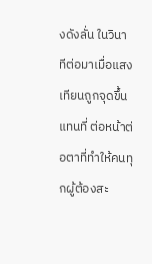งดังลั่น ในวินาทีต่อมาเมื่อแสงเทียนถูกจุดขึ้นแทนที่ ต่อหน้าต่อตาที่ทำให้คนทุกผู้ต้องสะ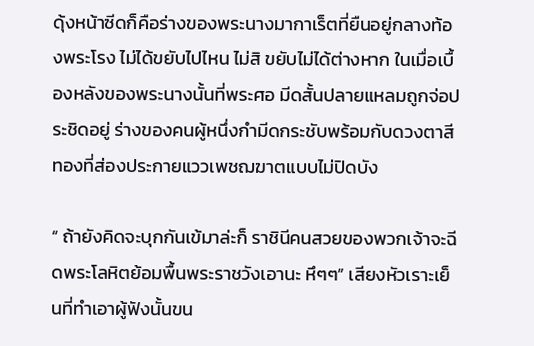ดุ้งหน้าซีดก็คือร่างของพระนางมากาเร็ตที่ยืนอยู่กลางท้องพระโรง ไม่ได้ขยับไปไหน ไม่สิ ขยับไม่ได้ต่างหาก ในเมื่อเบื้องหลังของพระนางนั้นที่พระศอ มีดสั้นปลายแหลมถูกจ่อประชิดอยู่ ร่างของคนผู้หนึ่งกำมีดกระชับพร้อมกับดวงตาสีทองที่ส่องประกายแววเพชฌฆาตแบบไม่ปิดบัง

“ ถ้ายังคิดจะบุกกันเข้มาล่ะก็ ราชินีคนสวยของพวกเจ้าจะฉีดพระโลหิตย้อมพื้นพระราชวังเอานะ หึๆๆ” เสียงหัวเราะเย็นที่ทำเอาผู้ฟังนั้นขน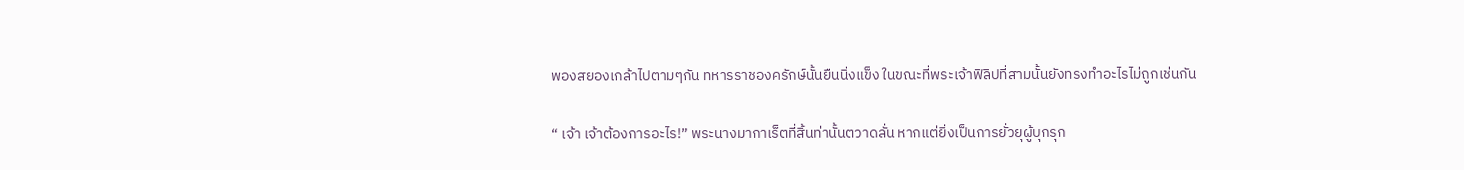พองสยองเกล้าไปตามๆกัน ทหารราชองครักษ์นั้นยืนนิ่งแข็ง ในขณะที่พระเจ้าฟิลิปที่สามนั้นยังทรงทำอะไรไม่ถูกเช่นกัน

“ เจ้า เจ้าต้องการอะไร!” พระนางมากาเร็ตที่สิ้นท่านั้นตวาดลั่น หากแต่ยิ่งเป็นการยั่วยุผู้บุกรุก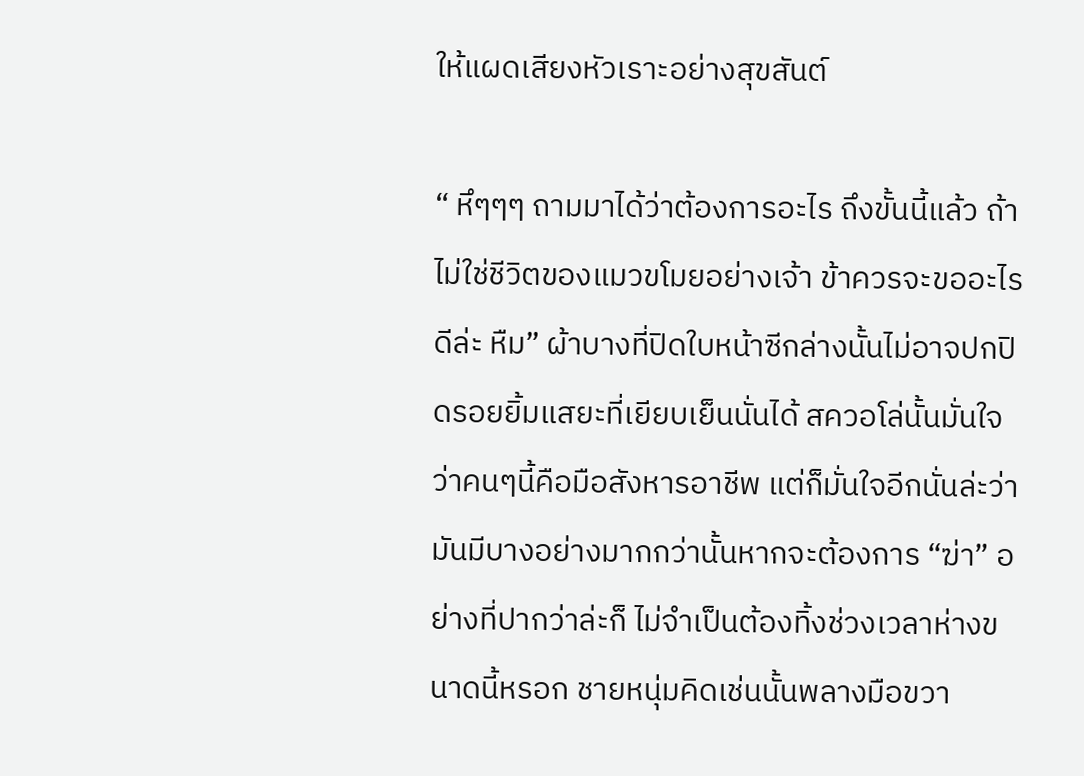ให้แผดเสียงหัวเราะอย่างสุขสันต์

“ หึๆๆๆ ถามมาได้ว่าต้องการอะไร ถึงขั้นนี้แล้ว ถ้าไม่ใช่ชีวิตของแมวขโมยอย่างเจ้า ข้าควรจะขออะไรดีล่ะ หืม” ผ้าบางที่ปิดใบหน้าซีกล่างนั้นไม่อาจปกปิดรอยยิ้มแสยะที่เยียบเย็นนั่นได้ สควอโล่นั้นมั่นใจว่าคนๆนี้คือมือสังหารอาชีพ แต่ก็มั่นใจอีกนั่นล่ะว่ามันมีบางอย่างมากกว่านั้นหากจะต้องการ “ฆ่า” อย่างที่ปากว่าล่ะก็ ไม่จำเป็นต้องทิ้งช่วงเวลาห่างขนาดนี้หรอก ชายหนุ่มคิดเช่นนั้นพลางมือขวา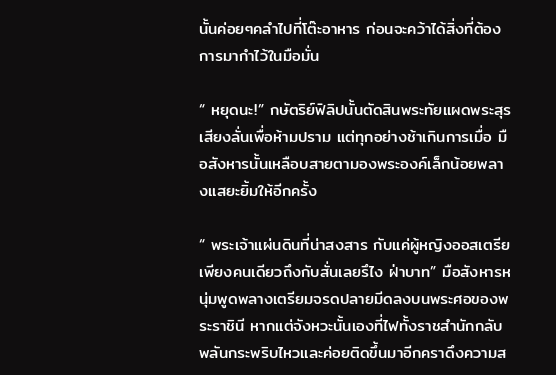นั้นค่อยๆคลำไปที่โต๊ะอาหาร ก่อนจะคว้าได้สิ่งที่ต้องการมากำไว้ในมือมั่น

“ หยุดนะ!” กษัตริย์ฟิลิปนั้นตัดสินพระทัยแผดพระสุรเสียงลั่นเพื่อห้ามปราม แต่ทุกอย่างช้าเกินการเมื่อ มือสังหารนั้นเหลือบสายตามองพระองค์เล็กน้อยพลางแสยะยิ้มให้อีกครั้ง

“ พระเจ้าแผ่นดินที่น่าสงสาร กับแค่ผู้หญิงออสเตรียเพียงคนเดียวถึงกับสั่นเลยรึไง ฝ่าบาท” มือสังหารหนุ่มพูดพลางเตรียมจรดปลายมีดลงบนพระศอของพระราชินี หากแต่จังหวะนั้นเองที่ไฟทั้งราชสำนักกลับพลันกระพริบไหวและค่อยติดขึ้นมาอีกคราดึงความส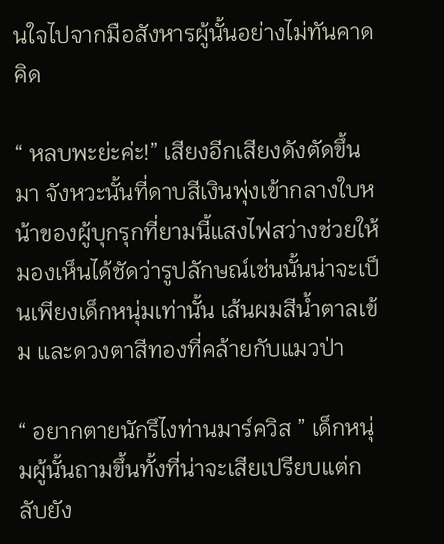นใจไปจากมือสังหารผู้นั้นอย่างไม่ทันคาดคิด

“ หลบพะย่ะค่ะ!” เสียงอีกเสียงดังตัดขึ้นมา จังหวะนั้นที่ดาบสีเงินพุ่งเข้ากลางใบหน้าของผู้บุกรุกที่ยามนี้แสงไฟสว่างช่วยให้มองเห็นได้ชัดว่ารูปลักษณ์เช่นนั้นน่าจะเป็นเพียงเด็กหนุ่มเท่านั้น เส้นผมสีน้ำตาลเข้ม และดวงตาสีทองที่คล้ายกับแมวป่า

“ อยากตายนักรึไงท่านมาร์ควิส ” เด็กหนุ่มผู้นั้นถามขึ้นทั้งที่น่าจะเสียเปรียบแต่กลับยัง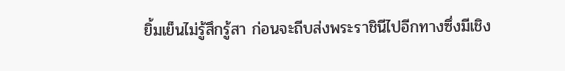ยิ้มเย็นไม่รู้สึกรู้สา ก่อนจะถีบส่งพระราชินีไปอีกทางซึ่งมีเชิง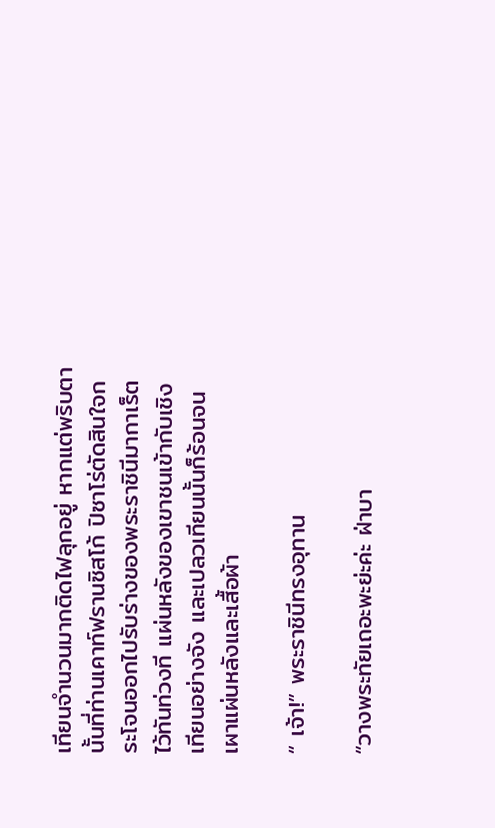เทียนจำนวนมากติดไฟลุกอยู่ หากแต่พริบตานั้นที่ท่านเคาท์ฟรานซิสโก้ ปิซาโร่ตัดสินใจกระโจนออกไปรับร่างของพระราชินีมากาเร็ตไว้ทันท่วงที แผ่นหลังของเขาชนเข้ากับเชิงเทียนอย่างจัง และเปลวเทียนนั้นก็ร้อนจนเผาแผ่นหลังและเสื้อผ้า

“ เจ้า!” พระราชินีทรงอุทาน

“วางพระทัยเถอะพะย่ะค่ะ ฝ่าบา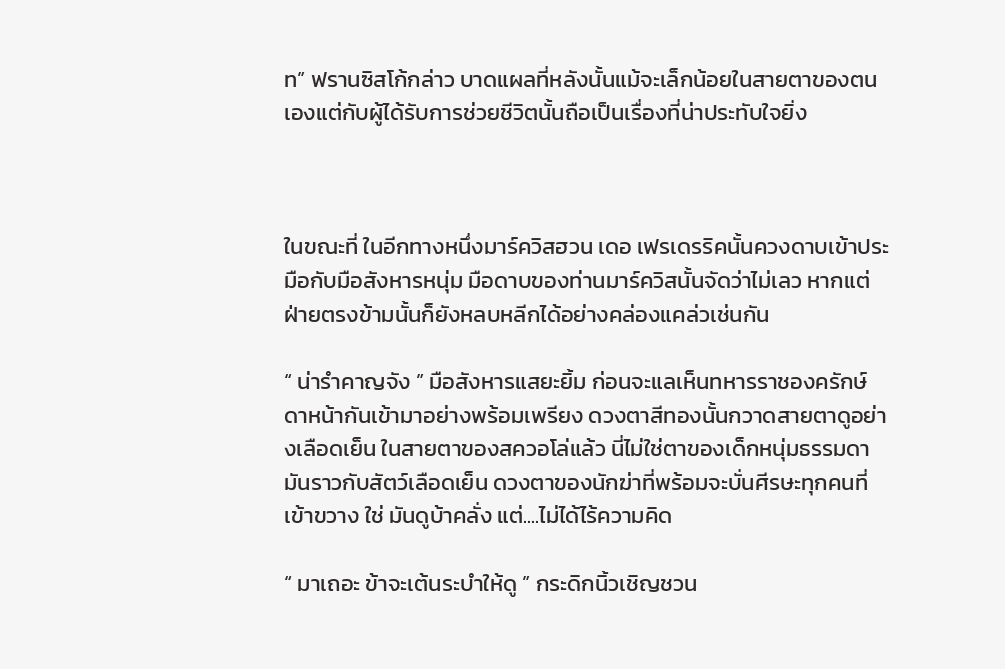ท” ฟรานซิสโก้กล่าว บาดแผลที่หลังนั้นแม้จะเล็กน้อยในสายตาของตนเองแต่กับผู้ได้รับการช่วยชีวิตนั้นถือเป็นเรื่องที่น่าประทับใจยิ่ง



ในขณะที่ ในอีกทางหนึ่งมาร์ควิสฮวน เดอ เฟรเดรริคนั้นควงดาบเข้าประมือกับมือสังหารหนุ่ม มือดาบของท่านมาร์ควิสนั้นจัดว่าไม่เลว หากแต่ฝ่ายตรงข้ามนั้นก็ยังหลบหลีกได้อย่างคล่องแคล่วเช่นกัน

“ น่ารำคาญจัง ” มือสังหารแสยะยิ้ม ก่อนจะแลเห็นทหารราชองครักษ์ดาหน้ากันเข้ามาอย่างพร้อมเพรียง ดวงตาสีทองนั้นกวาดสายตาดูอย่างเลือดเย็น ในสายตาของสควอโล่แล้ว นี่ไม่ใช่ตาของเด็กหนุ่มธรรมดา มันราวกับสัตว์เลือดเย็น ดวงตาของนักฆ่าที่พร้อมจะบั่นศีรษะทุกคนที่เข้าขวาง ใช่ มันดูบ้าคลั่ง แต่....ไม่ได้ไร้ความคิด

“ มาเถอะ ข้าจะเต้นระบำให้ดู ” กระดิกนิ้วเชิญชวน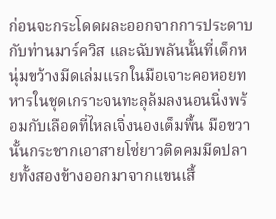ก่อนจะกระโดดผละออกจากการประดาบกับท่านมาร์ควิส และฉับพลันนั้นที่เด็กหนุ่มขว้างมีดเล่มแรกในมือเจาะคอหอยทหารในชุดเกราะจนทะลุล้มลงนอนนิ่งพร้อมกับเลือดที่ไหลเจิ่งนองเต็มพื้น มือขวานั้นกระชากเอาสายโซ่ยาวติดคมมีดปลายทั้งสองข้างออกมาจากแขนเสื้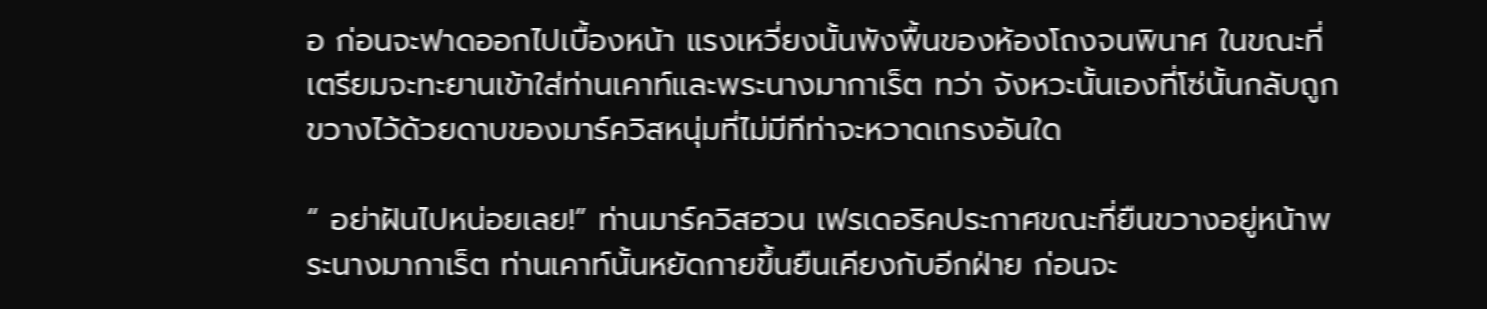อ ก่อนจะฟาดออกไปเบื้องหน้า แรงเหวี่ยงนั้นพังพื้นของห้องโถงจนพินาศ ในขณะที่เตรียมจะทะยานเข้าใส่ท่านเคาท์และพระนางมากาเร็ต ทว่า จังหวะนั้นเองที่โซ่นั้นกลับถูกขวางไว้ด้วยดาบของมาร์ควิสหนุ่มที่ไม่มีทีท่าจะหวาดเกรงอันใด

“ อย่าฝันไปหน่อยเลย!” ท่านมาร์ควิสฮวน เฟรเดอริคประกาศขณะที่ยืนขวางอยู่หน้าพระนางมากาเร็ต ท่านเคาท์นั้นหยัดกายขึ้นยืนเคียงกับอีกฝ่าย ก่อนจะ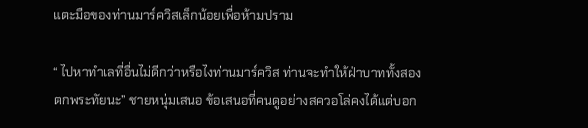แตะมือของท่านมาร์ควิสเล็กน้อยเพื่อห้ามปราม

“ ไปหาทำเลที่อื่นไม่ดีกว่าหรือไงท่านมาร์ควิส ท่านจะทำให้ฝ่าบาททั้งสองตกพระทัยนะ” ชายหนุ่มเสนอ ข้อเสนอที่คนดูอย่างสควอโล่คงได้แต่บอก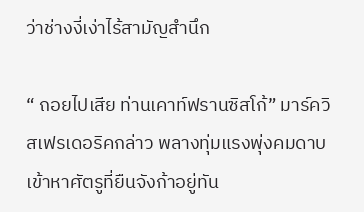ว่าช่างงี่เง่าไร้สามัญสำนึก

“ ถอยไปเสีย ท่านเคาท์ฟรานซิสโก้” มาร์ควิสเฟรเดอริคกล่าว พลางทุ่มแรงพุ่งคมดาบเข้าหาศัตรูที่ยืนจังก้าอยู่ทัน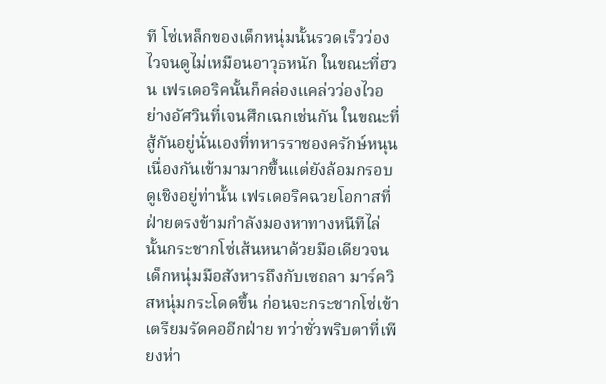ที โซ่เหล็กของเด็กหนุ่มนั้นรวดเร็วว่องไวจนดูไม่เหมือนอาวุธหนัก ในขณะที่ฮวน เฟรเดอริคนั้นก็คล่องแคล่วว่องไวอย่างอัศวินที่เจนศึกเฉกเช่นกัน ในขณะที่สู้กันอยู่นั่นเองที่ทหารราชองครักษ์หนุนเนื่องกันเข้ามามากขึ้นแต่ยังล้อมกรอบดูเชิงอยู่ท่านั้น เฟรเดอริคฉวยโอกาสที่ฝ่ายตรงข้ามกำลังมองหาทางหนีทีไล่นั้นกระชากโซ่เส้นหนาด้วยมือเดียวจนเด็กหนุ่มมือสังหารถึงกับเซถลา มาร์ควิสหนุ่มกระโดดขึ้น ก่อนจะกระชากโซ่เข้าเตรียมรัดคออีกฝ่าย ทว่าชั่วพริบตาที่เพียงห่า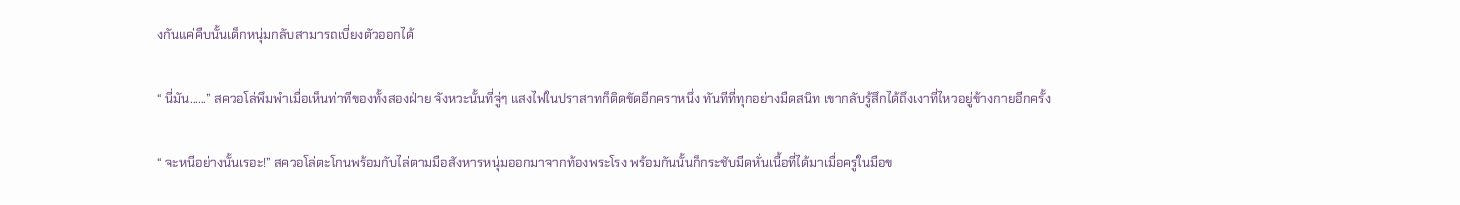งกันแค่คืบนั้นเด็กหนุ่มกลับสามารถเบี่ยงตัวออกได้

“ นี่มัน......” สควอโล่พึมพำเมื่อเห็นท่าทีของทั้งสองฝ่าย จังหวะนั้นที่จู่ๆ แสงไฟในปราสาทก็ติดขัดอีกคราหนึ่ง ทันทีที่ทุกอย่างมืดสนิท เขากลับรู้สึกได้ถึงเงาที่ไหวอยู่ข้างกายอีกครั้ง

“ จะหนีอย่างนั้นเรอะ!” สควอโล่ตะโกนพร้อมกับไล่ตามมือสังหารหนุ่มออกมาจากท้องพระโรง พร้อมกันนั้นก็กระชับมีดหั่นเนื้อที่ได้มาเมื่อครู่ในมือข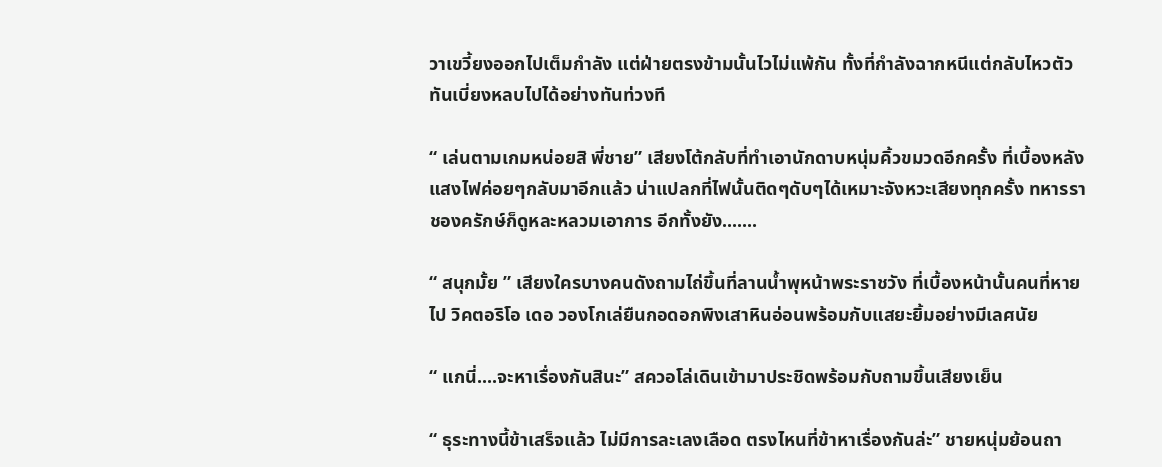วาเขวี้ยงออกไปเต็มกำลัง แต่ฝ่ายตรงข้ามนั้นไวไม่แพ้กัน ทั้งที่กำลังฉากหนีแต่กลับไหวตัวทันเบี่ยงหลบไปได้อย่างทันท่วงที

“ เล่นตามเกมหน่อยสิ พี่ชาย” เสียงโต้กลับที่ทำเอานักดาบหนุ่มคิ้วขมวดอีกครั้ง ที่เบื้องหลังแสงไฟค่อยๆกลับมาอีกแล้ว น่าแปลกที่ไฟนั้นติดๆดับๆได้เหมาะจังหวะเสียงทุกครั้ง ทหารราชองครักษ์ก็ดูหละหลวมเอาการ อีกทั้งยัง.......

“ สนุกมั้ย ” เสียงใครบางคนดังถามไถ่ขึ้นที่ลานน้ำพุหน้าพระราชวัง ที่เบื้องหน้านั้นคนที่หายไป วิคตอริโอ เดอ วองโกเล่ยืนกอดอกพิงเสาหินอ่อนพร้อมกับแสยะยิ้มอย่างมีเลศนัย

“ แกนี่....จะหาเรื่องกันสินะ” สควอโล่เดินเข้ามาประชิดพร้อมกับถามขึ้นเสียงเย็น

“ ธุระทางนี้ข้าเสร็จแล้ว ไม่มีการละเลงเลือด ตรงไหนที่ข้าหาเรื่องกันล่ะ” ชายหนุ่มย้อนถา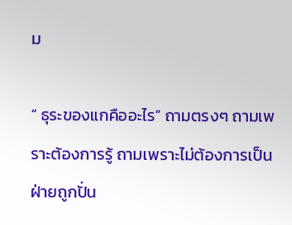ม

“ ธุระของแกคืออะไร” ถามตรงๆ ถามเพราะต้องการรู้ ถามเพราะไม่ต้องการเป็นฝ่ายถูกปั่น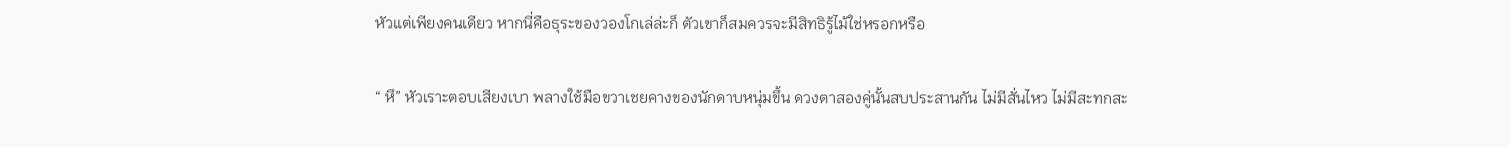หัวแต่เพียงคนเดียว หากนี่คือธุระของวองโกเล่ล่ะก็ ตัวเขาก็สมควรจะมีสิทธิรู้ไม้ใช่หรอกหรือ

“ หึ” หัวเราะตอบเสียงเบา พลางใช้มือขวาเชยคางของนักดาบหนุ่มขึ้น ดวงตาสองคู่นั้นสบประสานกัน ไม่มีสั่นไหว ไม่มีสะทกสะ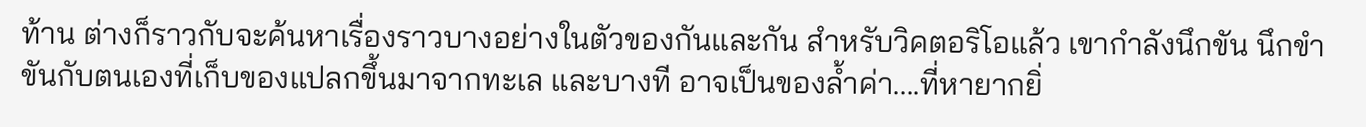ท้าน ต่างก็ราวกับจะค้นหาเรื่องราวบางอย่างในตัวของกันและกัน สำหรับวิคตอริโอแล้ว เขากำลังนึกขัน นึกขำขันกับตนเองที่เก็บของแปลกขึ้นมาจากทะเล และบางที อาจเป็นของล้ำค่า....ที่หายากยิ่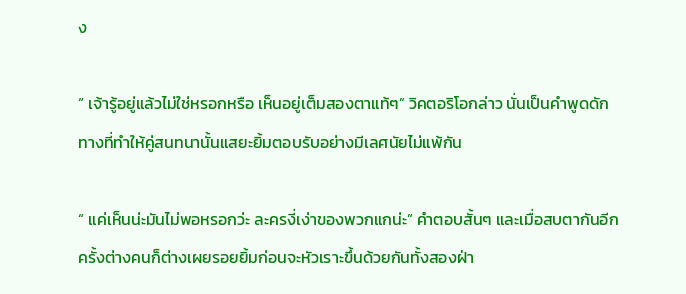ง

“ เจ้ารู้อยู่แล้วไม่ใช่หรอกหรือ เห็นอยู่เต็มสองตาแท้ๆ” วิคตอริโอกล่าว นั่นเป็นคำพูดดักทางที่ทำให้คู่สนทนานั้นแสยะยิ้มตอบรับอย่างมีเลศนัยไม่แพ้กัน

“ แค่เห็นน่ะมันไม่พอหรอกว่ะ ละครงี่เง่าของพวกแกน่ะ” คำตอบสั้นๆ และเมื่อสบตากันอีกครั้งต่างคนก็ต่างเผยรอยยิ้มก่อนจะหัวเราะขึ้นด้วยกันทั้งสองฝ่า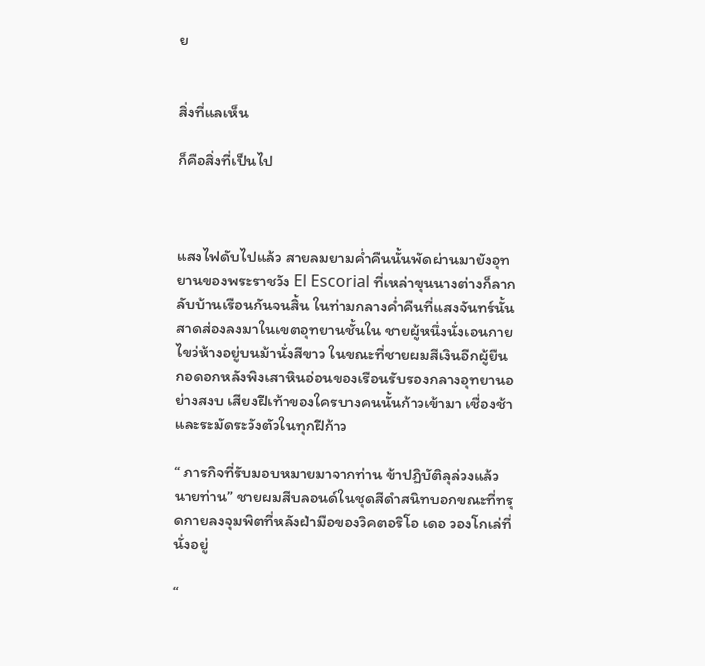ย


สิ่งที่แลเห็น

ก็คือสิ่งที่เป็นไป



แสงไฟดับไปแล้ว สายลมยามค่ำคืนนั้นพัดผ่านมายังอุทยานของพระราชวัง El Escorial ที่เหล่าขุนนางต่างก็ลากลับบ้านเรือนกันจนสิ้น ในท่ามกลางค่ำคืนที่แสงจันทร์นั้นสาดส่องลงมาในเขตอุทยานชั้นใน ชายผู้หนึ่งนั่งเอนกายไขว่ห้างอยู่บนม้านั่งสีขาว ในขณะที่ชายผมสีเงินอีกผู้ยืนกอดอกหลังพิงเสาหินอ่อนของเรือนรับรองกลางอุทยานอย่างสงบ เสียงฝีเท้าของใครบางคนนั้นก้าวเข้ามา เชื่องช้า และระมัดระวังตัวในทุกฝีก้าว

“ ภารกิจที่รับมอบหมายมาจากท่าน ข้าปฏิบัติลุล่วงแล้ว นายท่าน” ชายผมสีบลอนด์ในชุดสีดำสนิทบอกขณะที่ทรุดกายลงจุมพิตที่หลังฝ่ามือของวิคตอริโอ เดอ วองโกเล่ที่นั่งอยู่

“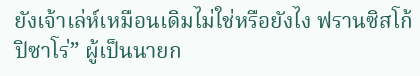ยังเจ้าเล่ห์เหมือนเดิมไม่ใช่หรือยังไง ฟรานซิสโก้ ปิซาโร่” ผู้เป็นนายก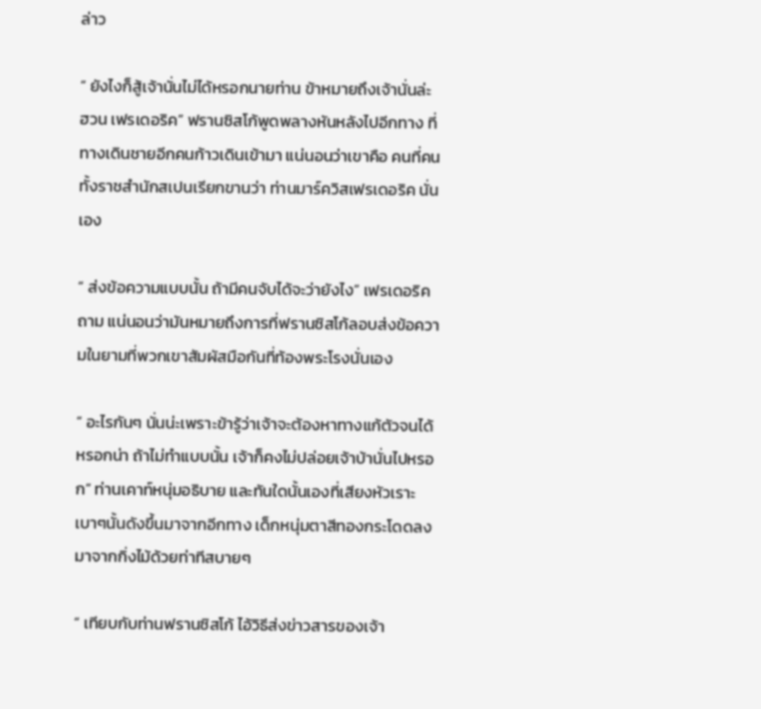ล่าว

“ ยังไงก็สู้เจ้านั่นไม่ได้หรอกนายท่าน ข้าหมายถึงเจ้านั่นล่ะ ฮวน เฟรเดอริค” ฟรานซิสโก้พูดพลางหันหลังไปอีกทาง ที่ทางเดินชายอีกคนก้าวเดินเข้ามา แน่นอนว่าเขาคือ คนที่คนทั้งราชสำนักสเปนเรียกขานว่า ท่านมาร์ควิสเฟรเดอริค นั่นเอง

“ ส่งข้อความแบบนั้น ถ้ามีคนจับได้จะว่ายังไง” เฟรเดอริคถาม แน่นอนว่ามันหมายถึงการที่ฟรานซิสโก้ลอบส่งข้อความในยามที่พวกเขาสัมผัสมือกันที่ท้องพระโรงนั่นเอง

“ อะไรกันๆ นั่นน่ะเพราะข้ารู้ว่าเจ้าจะต้องหาทางแก้ตัวจนได้หรอกน่า ถ้าไม่ทำแบบนั้น เจ้าก็คงไม่ปล่อยเจ้าบ้านั่นไปหรอก” ท่านเคาท์หนุ่มอธิบาย และทันใดนั้นเองที่เสียงหัวเราะเบาๆนั้นดังขึ้นมาจากอีกทาง เด็กหนุ่มตาสีทองกระโดดลงมาจากกิ่งไม้ด้วยท่าทีสบายๆ

“ เทียบกับท่านฟรานซิสโก้ ไอ้วิธีส่งข่าวสารของเจ้า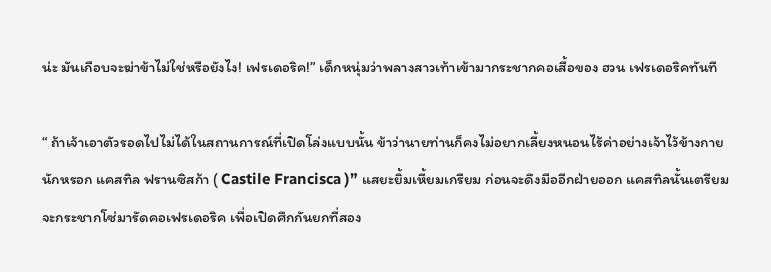น่ะ มันเกือบจะฆ่าข้าไม่ใช่หรือยังไง! เฟรเดอริค!” เด็กหนุ่มว่าพลางสาวเท้าเข้ามากระชากคอเสื้อของ ฮวน เฟรเดอริคทันที

“ ถ้าเจ้าเอาตัวรอดไปไม่ได้ในสถานการณ์ที่เปิดโล่งแบบนั้น ข้าว่านายท่านก็คงไม่อยากเลี้ยงหนอนไร้ค่าอย่างเจ้าไว้ข้างกายนักหรอก แคสทิล ฟรานซิสก้า ( Castile Francisca )” แสยะยิ้มเหี้ยมเกรียม ก่อนจะดึงมืออีกฝ่ายออก แคสทิลนั้นเตรียมจะกระชากโซ่มารัดคอเฟรเดอริค เพื่อเปิดศึกกันยกที่สอง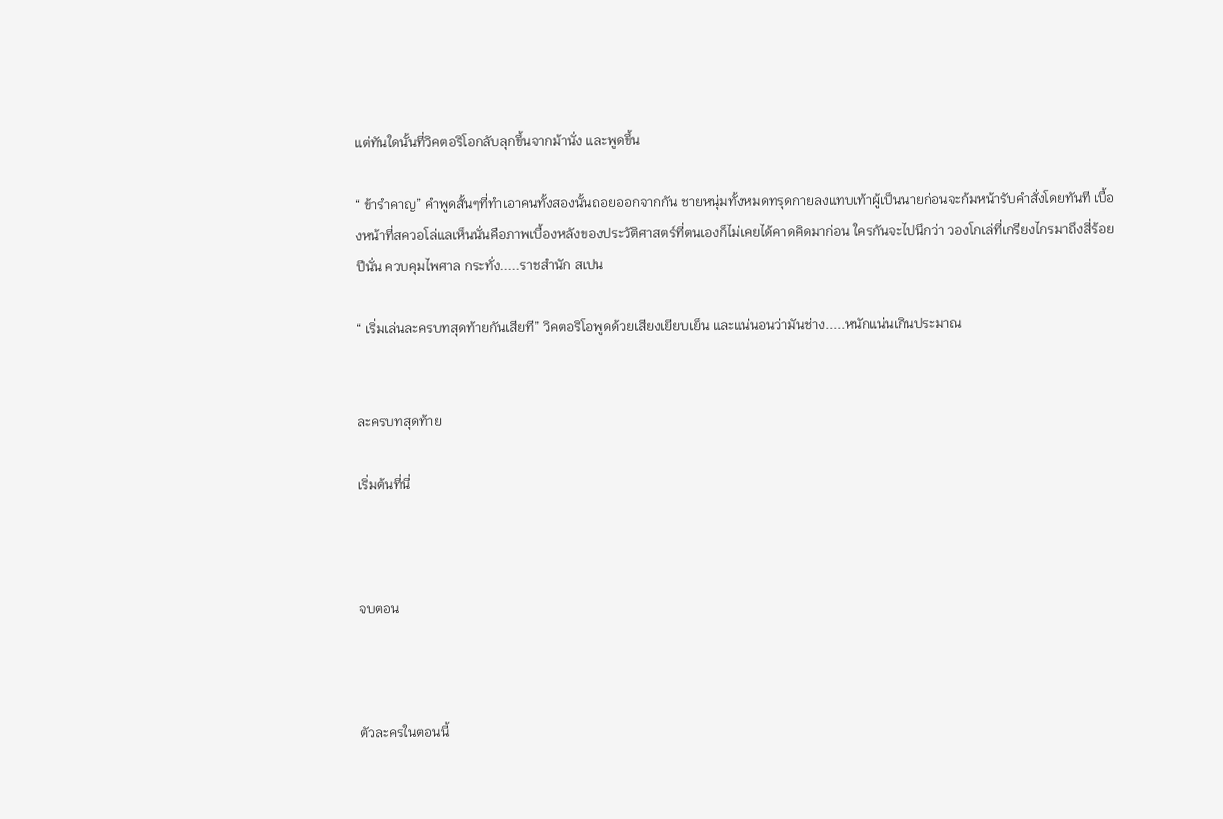แต่ทันใดนั้นที่วิคตอริโอกลับลุกขึ้นจากม้านั่ง และพูดขึ้น

“ ข้ารำคาญ” คำพูดสั้นๆที่ทำเอาคนทั้งสองนั้นถอยออกจากกัน ชายหนุ่มทั้งหมดทรุดกายลงแทบเท้าผู้เป็นนายก่อนจะก้มหน้ารับคำสั่งโดยทันที เบื้องหน้าที่สควอโล่แลเห็นนั่นคือภาพเบื้องหลังของประวัติศาสตร์ที่ตนเองก็ไม่เคยได้คาดคิดมาก่อน ใครกันจะไปนึกว่า วองโกเล่ที่เกรียงไกรมาถึงสี่ร้อยปีนั่น ควบคุมไพศาล กระทั่ง.....ราชสำนัก สเปน

“ เริ่มเล่นละครบทสุดท้ายกันเสียที” วิคตอริโอพูดด้วยเสียงเยียบเย็น และแน่นอนว่ามันช่าง.....หนักแน่นเกินประมาณ


ละครบทสุดท้าย

เริ่มต้นที่นี่



จบตอน



ตัวละครในตอนนี้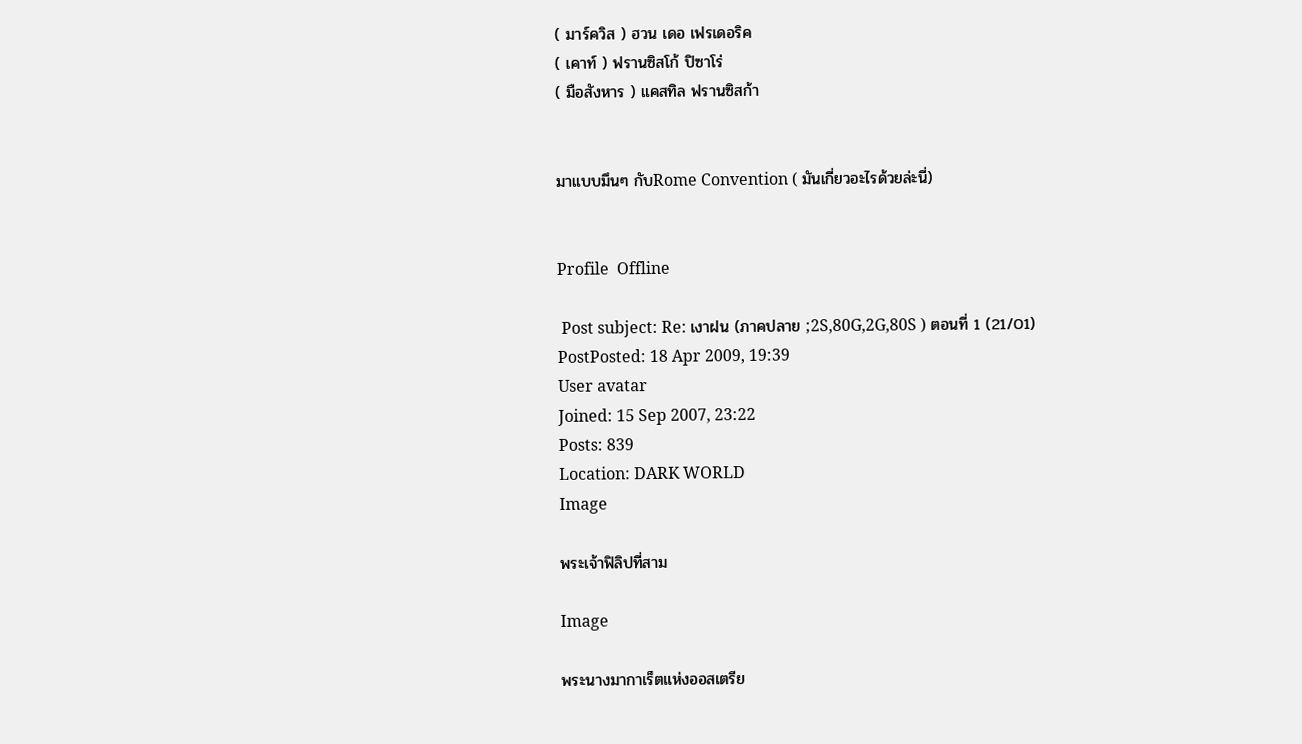( มาร์ควิส ) ฮวน เดอ เฟรเดอริค
( เคาท์ ) ฟรานซิสโก้ ปิซาโร่
( มือสังหาร ) แคสทิล ฟรานซิสก้า


มาแบบมึนๆ กับRome Convention ( มันเกี่ยวอะไรด้วยล่ะนี่)


Profile  Offline

 Post subject: Re: เงาฝน (ภาคปลาย ;2S,80G,2G,80S ) ตอนที่ 1 (21/01)
PostPosted: 18 Apr 2009, 19:39
User avatar
Joined: 15 Sep 2007, 23:22
Posts: 839
Location: DARK WORLD
Image

พระเจ้าฟิลิปที่สาม

Image

พระนางมากาเร็ตแห่งออสเตรีย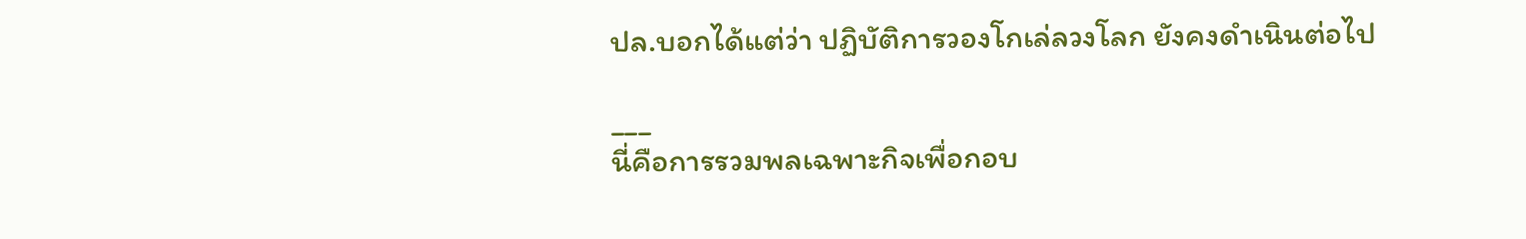ปล.บอกได้แต่ว่า ปฏิบัติการวองโกเล่ลวงโลก ยังคงดำเนินต่อไป

___
นี่คือการรวมพลเฉพาะกิจเพื่อกอบ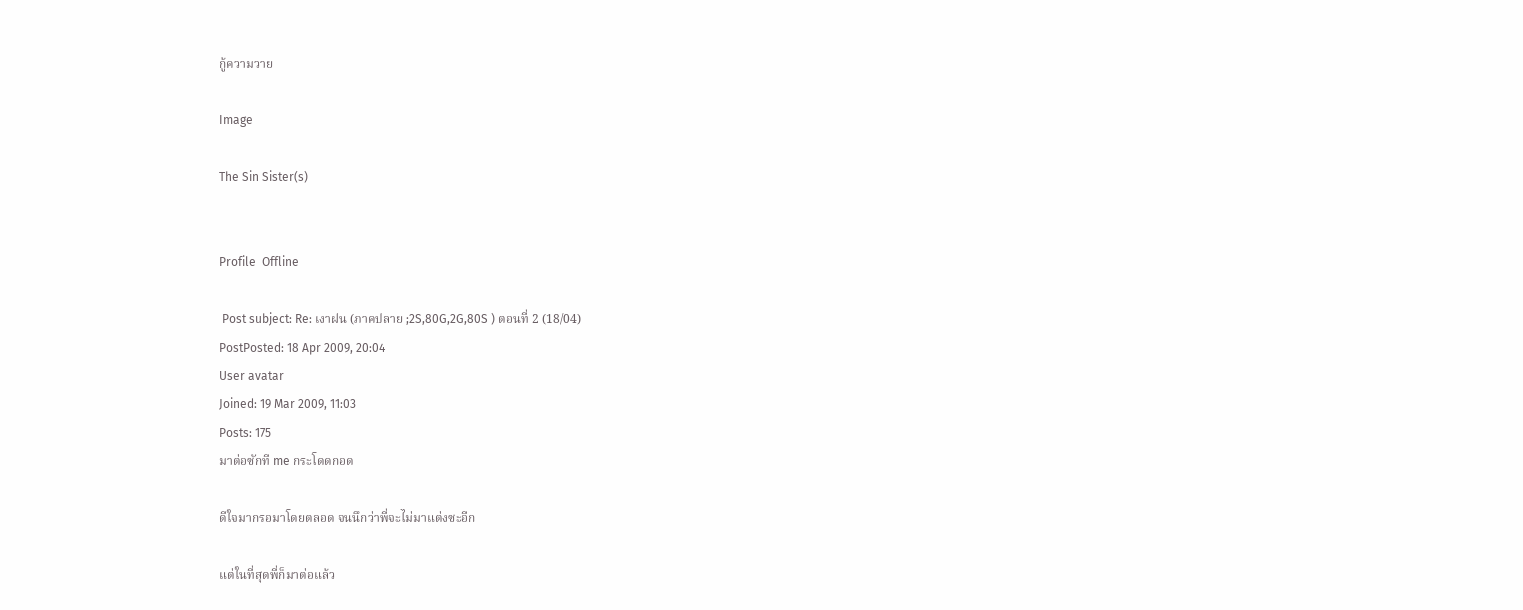กู้ความวาย

Image

The Sin Sister(s)


Profile  Offline

 Post subject: Re: เงาฝน (ภาคปลาย ;2S,80G,2G,80S ) ตอนที่ 2 (18/04)
PostPosted: 18 Apr 2009, 20:04
User avatar
Joined: 19 Mar 2009, 11:03
Posts: 175
มาต่อซักที me กระโดดกอด

ดีใจมากรอมาโดยตลอด จนนึกว่าพี่จะไม่มาแต่งซะอีก

แต่ในที่สุดพี่ก็มาต่อแล้ว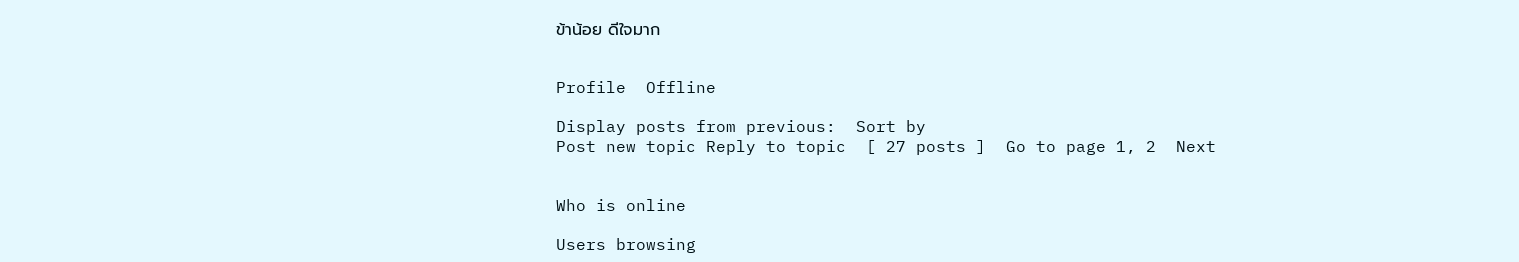ข้าน้อย ดีใจมาก


Profile  Offline

Display posts from previous:  Sort by
Post new topic Reply to topic  [ 27 posts ]  Go to page 1, 2  Next


Who is online

Users browsing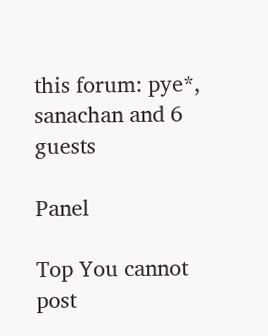this forum: pye*, sanachan and 6 guests

Panel

Top You cannot post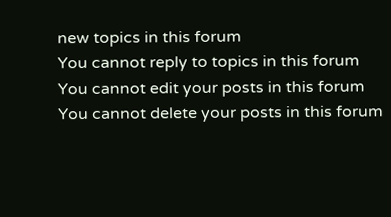new topics in this forum
You cannot reply to topics in this forum
You cannot edit your posts in this forum
You cannot delete your posts in this forum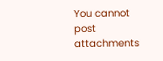You cannot post attachments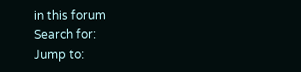in this forum
Search for:
Jump to: